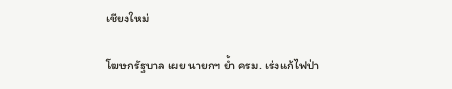เชียงใหม่

โฆษกรัฐบาล เผย นายกฯ ย้ำ ครม. เร่งแก้ไฟป่า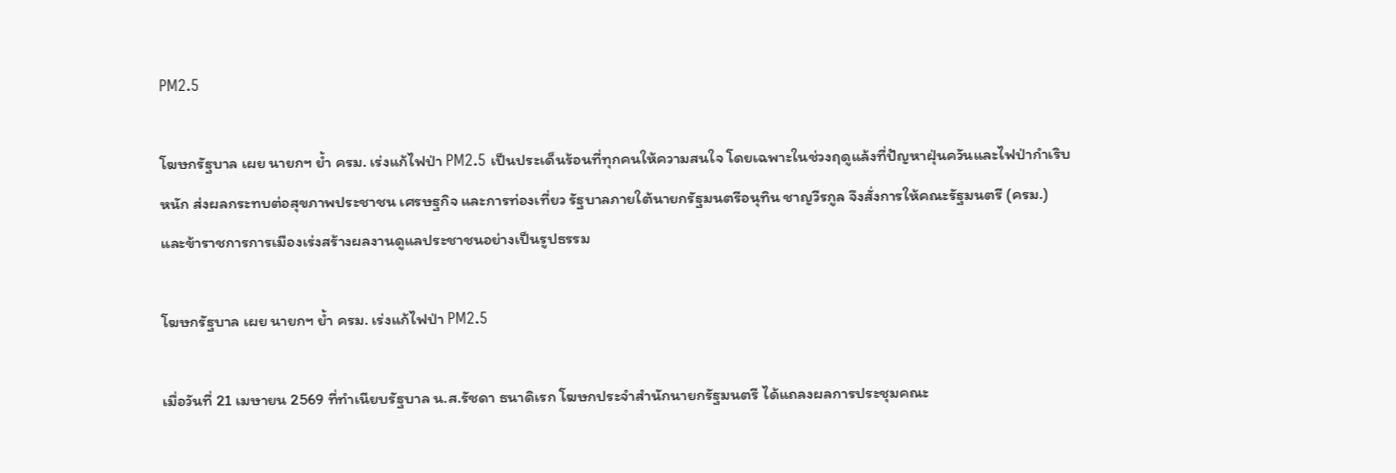PM2.5

โฆษกรัฐบาล เผย นายกฯ ย้ำ ครม. เร่งแก้ไฟป่า PM2.5 เป็นประเด็นร้อนที่ทุกคนให้ความสนใจ โดยเฉพาะในช่วงฤดูแล้งที่ปัญหาฝุ่นควันและไฟป่ากำเริบหนัก ส่งผลกระทบต่อสุขภาพประชาชน เศรษฐกิจ และการท่องเที่ยว รัฐบาลภายใต้นายกรัฐมนตรีอนุทิน ชาญวีรกูล จึงสั่งการให้คณะรัฐมนตรี (ครม.) และข้าราชการการเมืองเร่งสร้างผลงานดูแลประชาชนอย่างเป็นรูปธรรม

โฆษกรัฐบาล เผย นายกฯ ย้ำ ครม. เร่งแก้ไฟป่า PM2.5

เมื่อวันที่ 21 เมษายน 2569 ที่ทำเนียบรัฐบาล น.ส.รัชดา ธนาดิเรก โฆษกประจำสำนักนายกรัฐมนตรี ได้แถลงผลการประชุมคณะ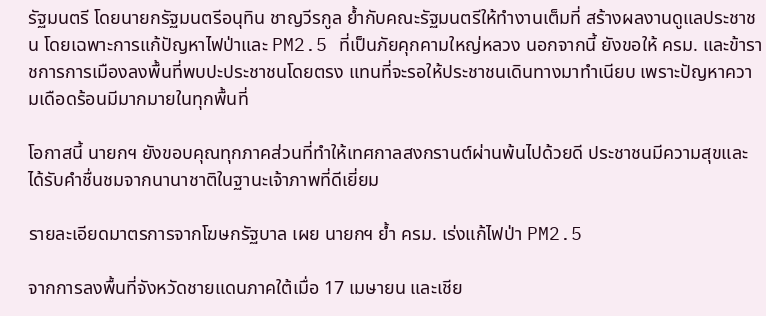รัฐมนตรี โดยนายกรัฐมนตรีอนุทิน ชาญวีรกูล ย้ำกับคณะรัฐมนตรีให้ทำงานเต็มที่ สร้างผลงานดูแลประชาชน โดยเฉพาะการแก้ปัญหาไฟป่าและ PM2.5 ที่เป็นภัยคุกคามใหญ่หลวง นอกจากนี้ ยังขอให้ ครม. และข้าราชการการเมืองลงพื้นที่พบปะประชาชนโดยตรง แทนที่จะรอให้ประชาชนเดินทางมาทำเนียบ เพราะปัญหาความเดือดร้อนมีมากมายในทุกพื้นที่

โอกาสนี้ นายกฯ ยังขอบคุณทุกภาคส่วนที่ทำให้เทศกาลสงกรานต์ผ่านพ้นไปด้วยดี ประชาชนมีความสุขและได้รับคำชื่นชมจากนานาชาติในฐานะเจ้าภาพที่ดีเยี่ยม

รายละเอียดมาตรการจากโฆษกรัฐบาล เผย นายกฯ ย้ำ ครม. เร่งแก้ไฟป่า PM2.5

จากการลงพื้นที่จังหวัดชายแดนภาคใต้เมื่อ 17 เมษายน และเชีย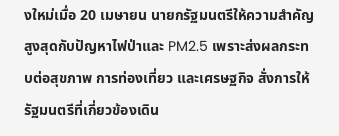งใหม่เมื่อ 20 เมษายน นายกรัฐมนตรีให้ความสำคัญสูงสุดกับปัญหาไฟป่าและ PM2.5 เพราะส่งผลกระทบต่อสุขภาพ การท่องเที่ยว และเศรษฐกิจ สั่งการให้รัฐมนตรีที่เกี่ยวข้องเดิน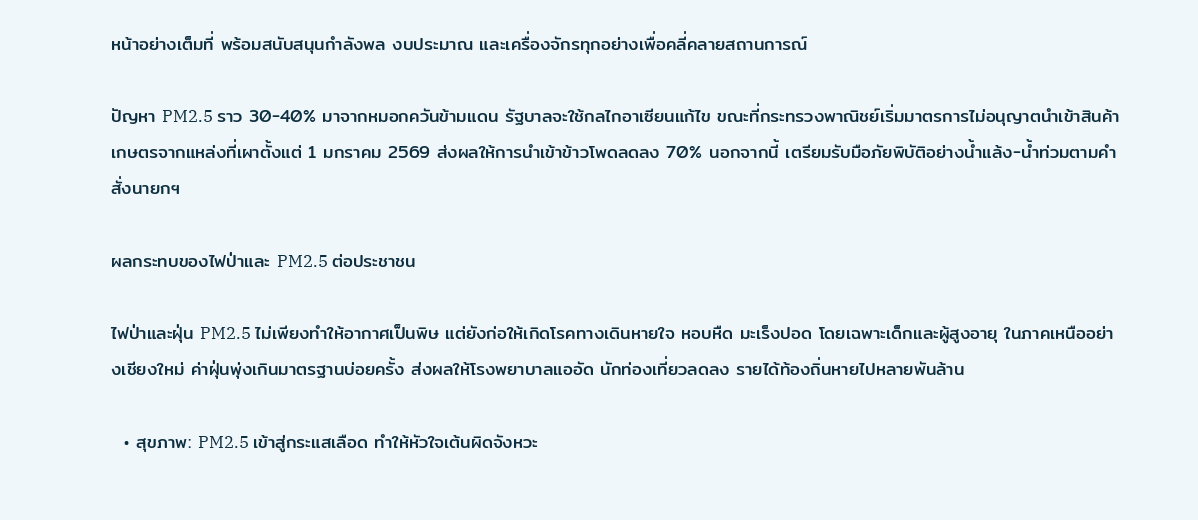หน้าอย่างเต็มที่ พร้อมสนับสนุนกำลังพล งบประมาณ และเครื่องจักรทุกอย่างเพื่อคลี่คลายสถานการณ์

ปัญหา PM2.5 ราว 30-40% มาจากหมอกควันข้ามแดน รัฐบาลจะใช้กลไกอาเซียนแก้ไข ขณะที่กระทรวงพาณิชย์เริ่มมาตรการไม่อนุญาตนำเข้าสินค้าเกษตรจากแหล่งที่เผาตั้งแต่ 1 มกราคม 2569 ส่งผลให้การนำเข้าข้าวโพดลดลง 70% นอกจากนี้ เตรียมรับมือภัยพิบัติอย่างน้ำแล้ง-น้ำท่วมตามคำสั่งนายกฯ

ผลกระทบของไฟป่าและ PM2.5 ต่อประชาชน

ไฟป่าและฝุ่น PM2.5 ไม่เพียงทำให้อากาศเป็นพิษ แต่ยังก่อให้เกิดโรคทางเดินหายใจ หอบหืด มะเร็งปอด โดยเฉพาะเด็กและผู้สูงอายุ ในภาคเหนืออย่างเชียงใหม่ ค่าฝุ่นพุ่งเกินมาตรฐานบ่อยครั้ง ส่งผลให้โรงพยาบาลแออัด นักท่องเที่ยวลดลง รายได้ท้องถิ่นหายไปหลายพันล้าน

  • สุขภาพ: PM2.5 เข้าสู่กระแสเลือด ทำให้หัวใจเต้นผิดจังหวะ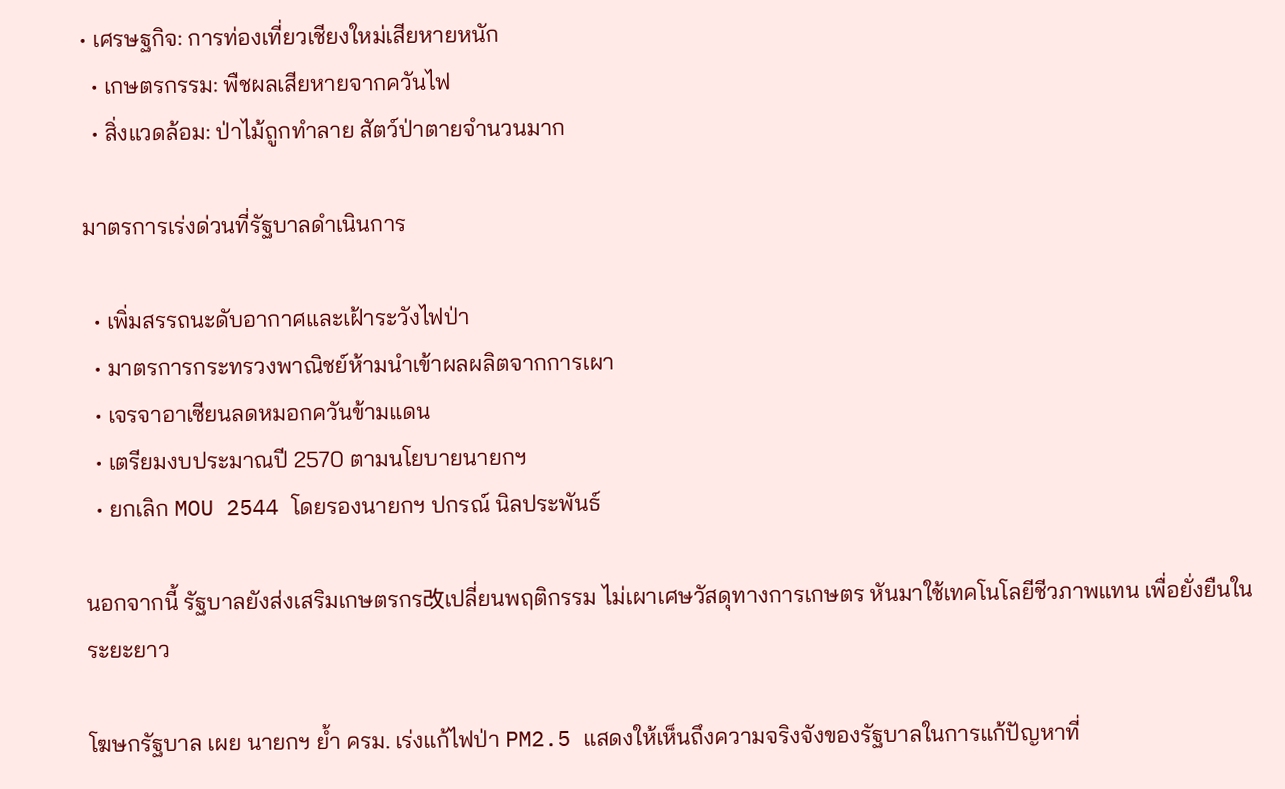• เศรษฐกิจ: การท่องเที่ยวเชียงใหม่เสียหายหนัก
  • เกษตรกรรม: พืชผลเสียหายจากควันไฟ
  • สิ่งแวดล้อม: ป่าไม้ถูกทำลาย สัตว์ป่าตายจำนวนมาก

มาตรการเร่งด่วนที่รัฐบาลดำเนินการ

  • เพิ่มสรรถนะดับอากาศและเฝ้าระวังไฟป่า
  • มาตรการกระทรวงพาณิชย์ห้ามนำเข้าผลผลิตจากการเผา
  • เจรจาอาเซียนลดหมอกควันข้ามแดน
  • เตรียมงบประมาณปี 2570 ตามนโยบายนายกฯ
  • ยกเลิก MOU 2544 โดยรองนายกฯ ปกรณ์ นิลประพันธ์

นอกจากนี้ รัฐบาลยังส่งเสริมเกษตรกร改เปลี่ยนพฤติกรรม ไม่เผาเศษวัสดุทางการเกษตร หันมาใช้เทคโนโลยีชีวภาพแทน เพื่อยั่งยืนในระยะยาว

โฆษกรัฐบาล เผย นายกฯ ย้ำ ครม. เร่งแก้ไฟป่า PM2.5 แสดงให้เห็นถึงความจริงจังของรัฐบาลในการแก้ปัญหาที่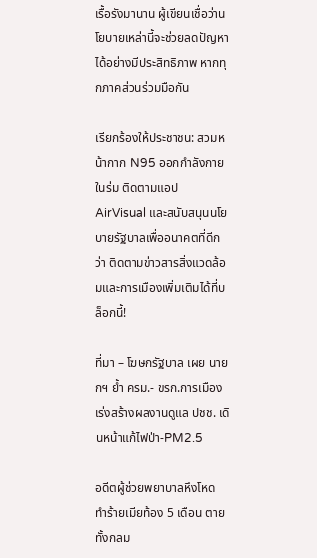เรื้อรังมานาน ผู้เขียนเชื่อว่านโยบายเหล่านี้จะช่วยลดปัญหาได้อย่างมีประสิทธิภาพ หากทุกภาคส่วนร่วมมือกัน

เรียกร้องให้ประชาชน: สวมหน้ากาก N95 ออกกำลังกายในร่ม ติดตามแอป AirVisual และสนับสนุนนโยบายรัฐบาลเพื่ออนาคตที่ดีกว่า ติดตามข่าวสารสิ่งแวดล้อมและการเมืองเพิ่มเติมได้ที่บล็อกนี้!

ที่มา – โฆษกรัฐบาล เผย นายกฯ ย้ำ ครม.- ขรก.การเมือง เร่งสร้างผลงานดูแล ปชช. เดินหน้าแก้ไฟป่า-PM2.5

อดีตผู้ช่วยพยาบาลหึงโหด ทำร้ายเมียท้อง 5 เดือน ตายทั้งกลม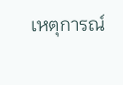เหตุการณ์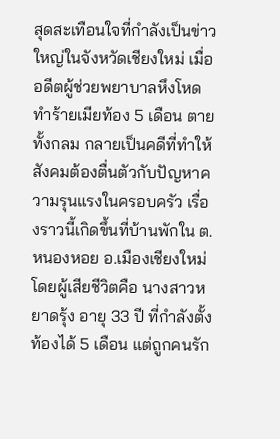สุดสะเทือนใจที่กำลังเป็นข่าวใหญ่ในจังหวัดเชียงใหม่ เมื่อ อดีตผู้ช่วยพยาบาลหึงโหด ทำร้ายเมียท้อง 5 เดือน ตายทั้งกลม กลายเป็นคดีที่ทำให้สังคมต้องตื่นตัวกับปัญหาความรุนแรงในครอบครัว เรื่องราวนี้เกิดขึ้นที่บ้านพักใน ต.หนองหอย อ.เมืองเชียงใหม่ โดยผู้เสียชีวิตคือ นางสาวหยาดรุ้ง อายุ 33 ปี ที่กำลังตั้งท้องได้ 5 เดือน แต่ถูกคนรัก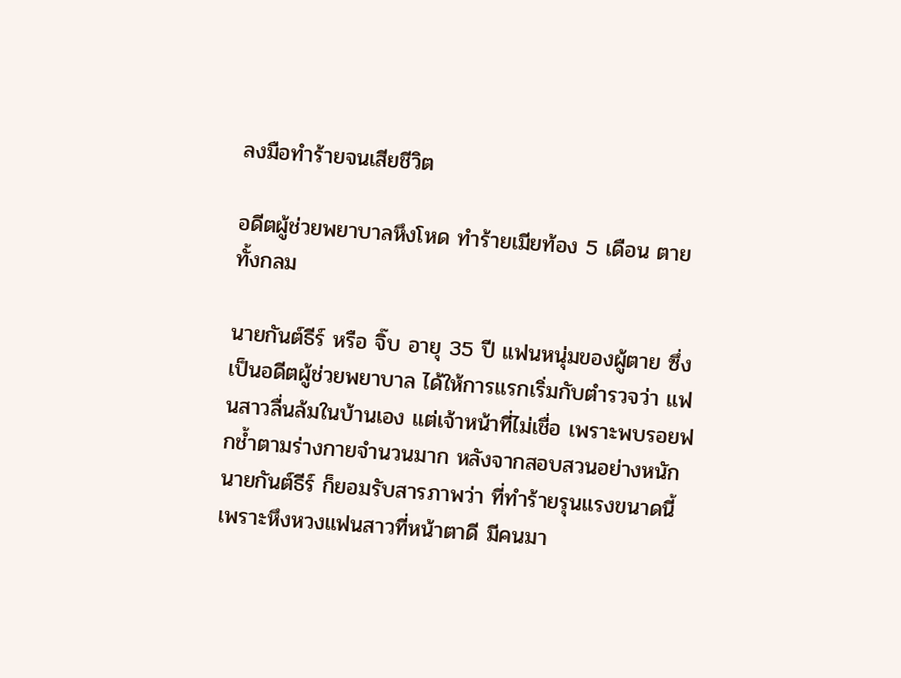ลงมือทำร้ายจนเสียชีวิต

อดีตผู้ช่วยพยาบาลหึงโหด ทำร้ายเมียท้อง 5 เดือน ตายทั้งกลม

นายกันต์ธีร์ หรือ จิ๊บ อายุ 35 ปี แฟนหนุ่มของผู้ตาย ซึ่งเป็นอดีตผู้ช่วยพยาบาล ได้ให้การแรกเริ่มกับตำรวจว่า แฟนสาวลื่นล้มในบ้านเอง แต่เจ้าหน้าที่ไม่เชื่อ เพราะพบรอยฟกช้ำตามร่างกายจำนวนมาก หลังจากสอบสวนอย่างหนัก นายกันต์ธีร์ ก็ยอมรับสารภาพว่า ที่ทำร้ายรุนแรงขนาดนี้เพราะหึงหวงแฟนสาวที่หน้าตาดี มีคนมา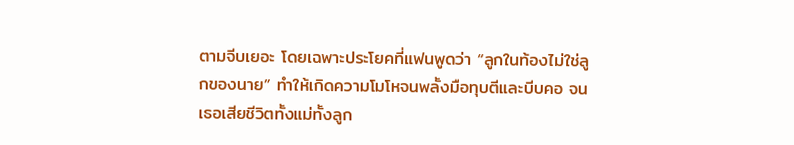ตามจีบเยอะ โดยเฉพาะประโยคที่แฟนพูดว่า “ลูกในท้องไม่ใช่ลูกของนาย” ทำให้เกิดความโมโหจนพลั้งมือทุบตีและบีบคอ จนเธอเสียชีวิตทั้งแม่ทั้งลูก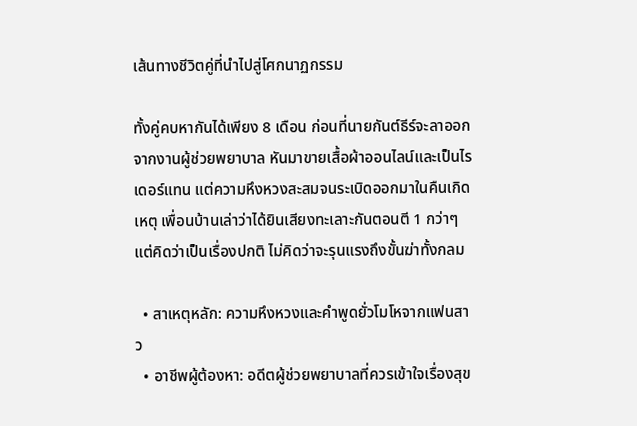เส้นทางชีวิตคู่ที่นำไปสู่โศกนาฏกรรม

ทั้งคู่คบหากันได้เพียง 8 เดือน ก่อนที่นายกันต์ธีร์จะลาออกจากงานผู้ช่วยพยาบาล หันมาขายเสื้อผ้าออนไลน์และเป็นไรเดอร์แทน แต่ความหึงหวงสะสมจนระเบิดออกมาในคืนเกิดเหตุ เพื่อนบ้านเล่าว่าได้ยินเสียงทะเลาะกันตอนตี 1 กว่าๆ แต่คิดว่าเป็นเรื่องปกติ ไม่คิดว่าจะรุนแรงถึงขั้นฆ่าทั้งกลม

  • สาเหตุหลัก: ความหึงหวงและคำพูดยั่วโมโหจากแฟนสาว
  • อาชีพผู้ต้องหา: อดีตผู้ช่วยพยาบาลที่ควรเข้าใจเรื่องสุข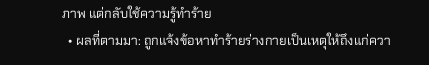ภาพ แต่กลับใช้ความรู้ทำร้าย
  • ผลที่ตามมา: ถูกแจ้งข้อหาทำร้ายร่างกายเป็นเหตุให้ถึงแก่ควา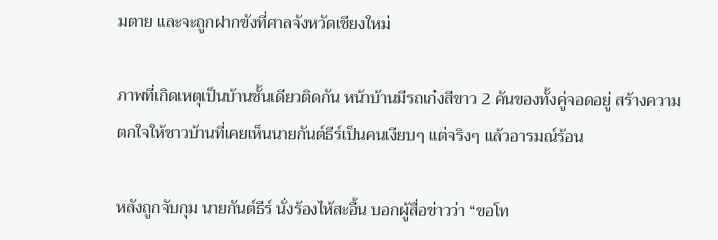มตาย และจะถูกฝากขังที่ศาลจังหวัดเชียงใหม่

ภาพที่เกิดเหตุเป็นบ้านชั้นเดียวติดกัน หน้าบ้านมีรถเก๋งสีขาว 2 คันของทั้งคู่จอดอยู่ สร้างความตกใจให้ชาวบ้านที่เคยเห็นนายกันต์ธีร์เป็นคนเงียบๆ แต่จริงๆ แล้วอารมณ์ร้อน

หลังถูกจับกุม นายกันต์ธีร์ นั่งร้องไห้สะอื้น บอกผู้สื่อข่าวว่า “ขอโท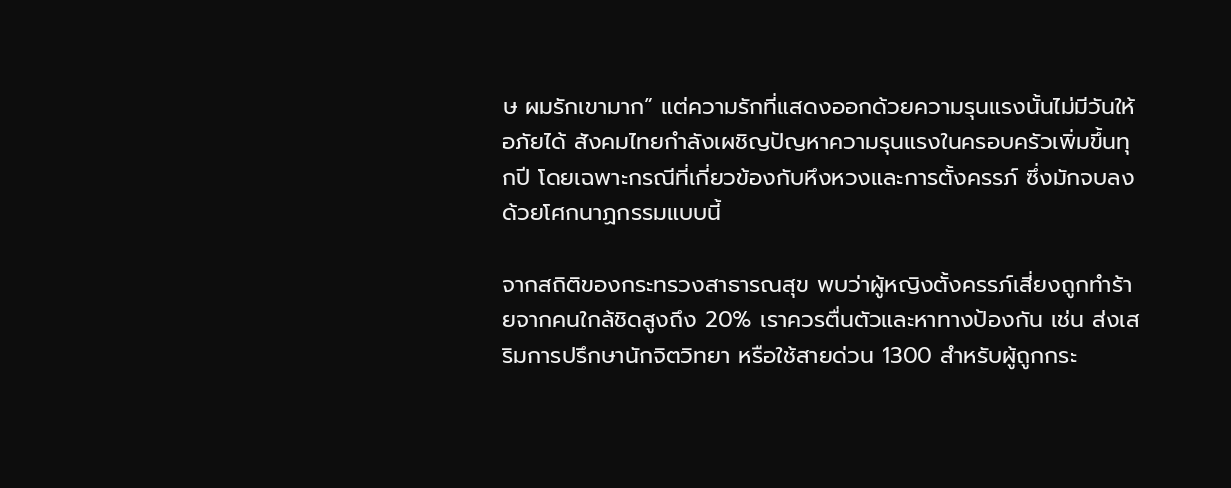ษ ผมรักเขามาก” แต่ความรักที่แสดงออกด้วยความรุนแรงนั้นไม่มีวันให้อภัยได้ สังคมไทยกำลังเผชิญปัญหาความรุนแรงในครอบครัวเพิ่มขึ้นทุกปี โดยเฉพาะกรณีที่เกี่ยวข้องกับหึงหวงและการตั้งครรภ์ ซึ่งมักจบลงด้วยโศกนาฏกรรมแบบนี้

จากสถิติของกระทรวงสาธารณสุข พบว่าผู้หญิงตั้งครรภ์เสี่ยงถูกทำร้ายจากคนใกล้ชิดสูงถึง 20% เราควรตื่นตัวและหาทางป้องกัน เช่น ส่งเสริมการปรึกษานักจิตวิทยา หรือใช้สายด่วน 1300 สำหรับผู้ถูกกระ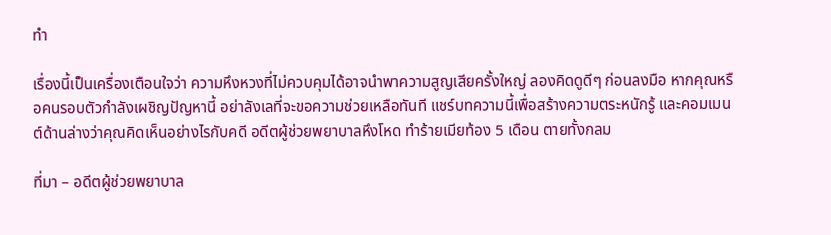ทำ

เรื่องนี้เป็นเครื่องเตือนใจว่า ความหึงหวงที่ไม่ควบคุมได้อาจนำพาความสูญเสียครั้งใหญ่ ลองคิดดูดีๆ ก่อนลงมือ หากคุณหรือคนรอบตัวกำลังเผชิญปัญหานี้ อย่าลังเลที่จะขอความช่วยเหลือทันที แชร์บทความนี้เพื่อสร้างความตระหนักรู้ และคอมเมนต์ด้านล่างว่าคุณคิดเห็นอย่างไรกับคดี อดีตผู้ช่วยพยาบาลหึงโหด ทำร้ายเมียท้อง 5 เดือน ตายทั้งกลม

ที่มา – อดีตผู้ช่วยพยาบาล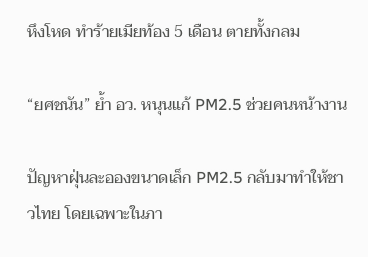หึงโหด ทำร้ายเมียท้อง 5 เดือน ตายทั้งกลม

“ยศชนัน” ย้ำ อว. หนุนแก้ PM2.5 ช่วยคนหน้างาน

ปัญหาฝุ่นละอองขนาดเล็ก PM2.5 กลับมาทำให้ชาวไทย โดยเฉพาะในภา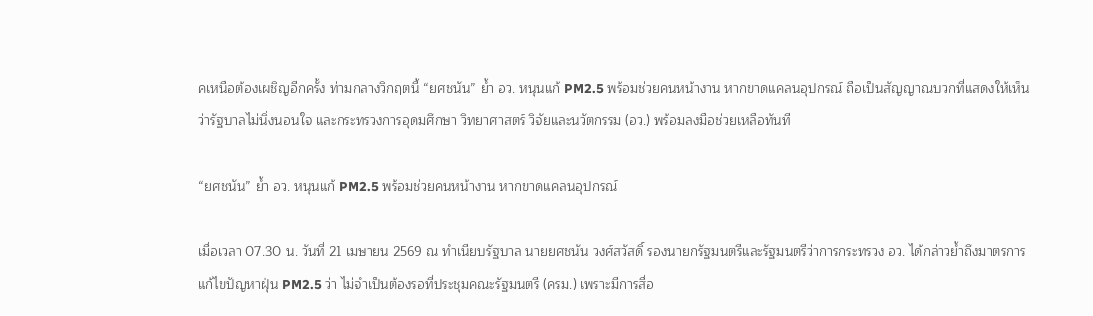คเหนือต้องเผชิญอีกครั้ง ท่ามกลางวิกฤตนี้ “ยศชนัน” ย้ำ อว. หนุนแก้ PM2.5 พร้อมช่วยคนหน้างาน หากขาดแคลนอุปกรณ์ ถือเป็นสัญญาณบวกที่แสดงให้เห็นว่ารัฐบาลไม่นิ่งนอนใจ และกระทรวงการอุดมศึกษา วิทยาศาสตร์ วิจัยและนวัตกรรม (อว.) พร้อมลงมือช่วยเหลือทันที

“ยศชนัน” ย้ำ อว. หนุนแก้ PM2.5 พร้อมช่วยคนหน้างาน หากขาดแคลนอุปกรณ์

เมื่อเวลา 07.30 น. วันที่ 21 เมษายน 2569 ณ ทำเนียบรัฐบาล นายยศชนัน วงศ์สวัสดิ์ รองนายกรัฐมนตรีและรัฐมนตรีว่าการกระทรวง อว. ได้กล่าวย้ำถึงมาตรการแก้ไขปัญหาฝุ่น PM2.5 ว่า ไม่จำเป็นต้องรอที่ประชุมคณะรัฐมนตรี (ครม.) เพราะมีการสื่อ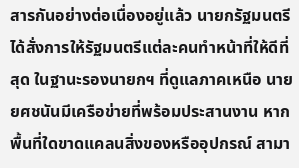สารกันอย่างต่อเนื่องอยู่แล้ว นายกรัฐมนตรีได้สั่งการให้รัฐมนตรีแต่ละคนทำหน้าที่ให้ดีที่สุด ในฐานะรองนายกฯ ที่ดูแลภาคเหนือ นายยศชนันมีเครือข่ายที่พร้อมประสานงาน หากพื้นที่ใดขาดแคลนสิ่งของหรืออุปกรณ์ สามา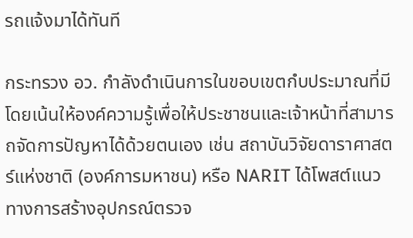รถแจ้งมาได้ทันที

กระทรวง อว. กำลังดำเนินการในขอบเขตกํบประมาณที่มี โดยเน้นให้องค์ความรู้เพื่อให้ประชาชนและเจ้าหน้าที่สามารถจัดการปัญหาได้ด้วยตนเอง เช่น สถาบันวิจัยดาราศาสตร์แห่งชาติ (องค์การมหาชน) หรือ NARIT ได้โพสต์แนวทางการสร้างอุปกรณ์ตรวจ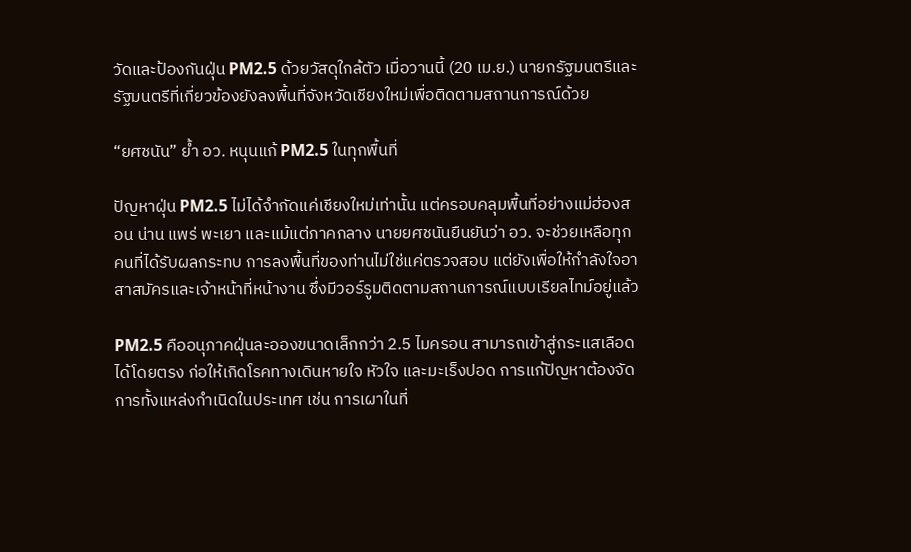วัดและป้องกันฝุ่น PM2.5 ด้วยวัสดุใกล้ตัว เมื่อวานนี้ (20 เม.ย.) นายกรัฐมนตรีและรัฐมนตรีที่เกี่ยวข้องยังลงพื้นที่จังหวัดเชียงใหม่เพื่อติดตามสถานการณ์ด้วย

“ยศชนัน” ย้ำ อว. หนุนแก้ PM2.5 ในทุกพื้นที่

ปัญหาฝุ่น PM2.5 ไม่ได้จำกัดแค่เชียงใหม่เท่านั้น แต่ครอบคลุมพื้นที่อย่างแม่ฮ่องสอน น่าน แพร่ พะเยา และแม้แต่ภาคกลาง นายยศชนันยืนยันว่า อว. จะช่วยเหลือทุกคนที่ได้รับผลกระทบ การลงพื้นที่ของท่านไม่ใช่แค่ตรวจสอบ แต่ยังเพื่อให้กำลังใจอาสาสมัครและเจ้าหน้าที่หน้างาน ซึ่งมีวอร์รูมติดตามสถานการณ์แบบเรียลไทม์อยู่แล้ว

PM2.5 คืออนุภาคฝุ่นละอองขนาดเล็กกว่า 2.5 ไมครอน สามารถเข้าสู่กระแสเลือดได้โดยตรง ก่อให้เกิดโรคทางเดินหายใจ หัวใจ และมะเร็งปอด การแก้ปัญหาต้องจัดการทั้งแหล่งกำเนิดในประเทศ เช่น การเผาในที่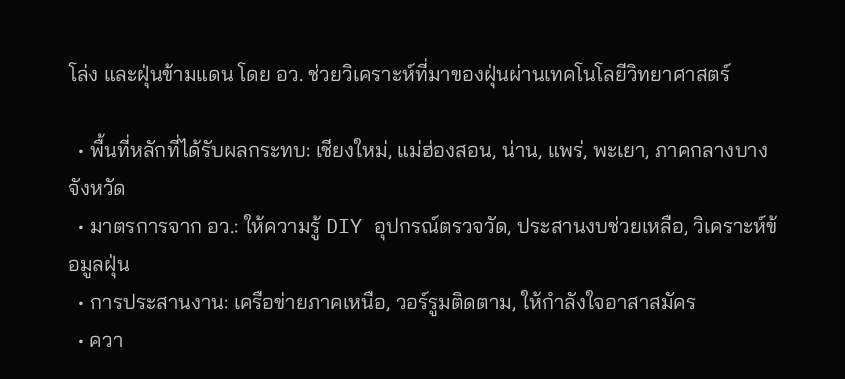โล่ง และฝุ่นข้ามแดน โดย อว. ช่วยวิเคราะห์ที่มาของฝุ่นผ่านเทคโนโลยีวิทยาศาสตร์

  • พื้นที่หลักที่ได้รับผลกระทบ: เชียงใหม่, แม่ฮ่องสอน, น่าน, แพร่, พะเยา, ภาคกลางบางจังหวัด
  • มาตรการจาก อว.: ให้ความรู้ DIY อุปกรณ์ตรวจวัด, ประสานงบช่วยเหลือ, วิเคราะห์ข้อมูลฝุ่น
  • การประสานงาน: เครือข่ายภาคเหนือ, วอร์รูมติดตาม, ให้กำลังใจอาสาสมัคร
  • ควา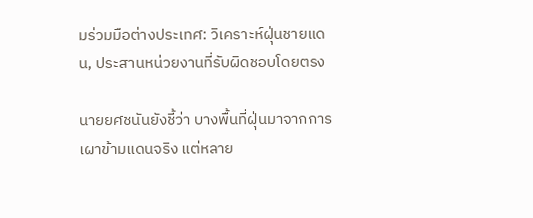มร่วมมือต่างประเทศ: วิเคราะห์ฝุ่นชายแดน, ประสานหน่วยงานที่รับผิดชอบโดยตรง

นายยศชนันยังชี้ว่า บางพื้นที่ฝุ่นมาจากการเผาข้ามแดนจริง แต่หลาย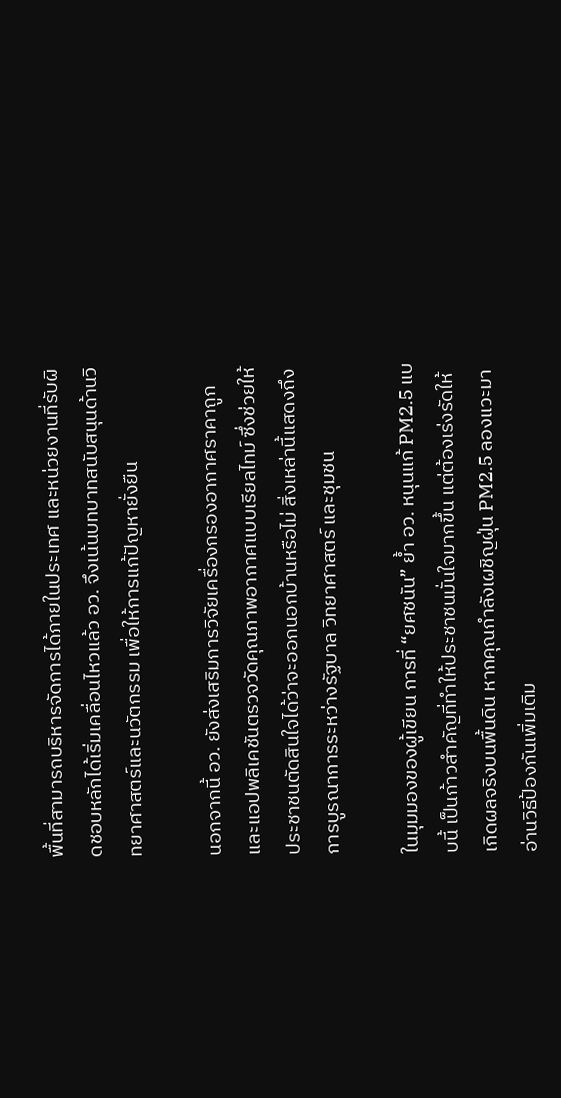พื้นที่สามารถบริหารจัดการได้ภายในประเทศ และหน่วยงานที่รับผิดชอบหลักได้เริ่มเคลื่อนไหวแล้ว อว. จึงเน้นบทบาทสนับสนุนด้านวิทยาศาสตร์และนวัตกรรม เพื่อให้การแก้ปัญหายั่งยืน

นอกจากนี้ อว. ยังส่งเสริมการวิจัยเครื่องกรองอากาศราคาถูก และแอปพลิเคชันตรวจวัดคุณภาพอากาศแบบเรียลไทม์ ซึ่งช่วยให้ประชาชนตัดสินใจได้ว่าจะออกนอกบ้านหรือไม่ สิ่งเหล่านี้แสดงถึงการบูรณาการระหว่างรัฐบาล วิทยาศาสตร์ และชุมชน

ในมุมมองของผู้เขียน การที่ “ยศชนัน” ย้ำ อว. หนุนแก้ PM2.5 แบบนี้ เป็นก้าวสำคัญที่ทำให้ประชาชนมั่นใจมากขึ้น แต่ต้องเร่งรัดให้เกิดผลจริงบนพื้นดิน หากคุณกำลังเผชิญฝุ่น PM2.5 ลองแวะมาอ่านวิธีป้องกันเพิ่มเติม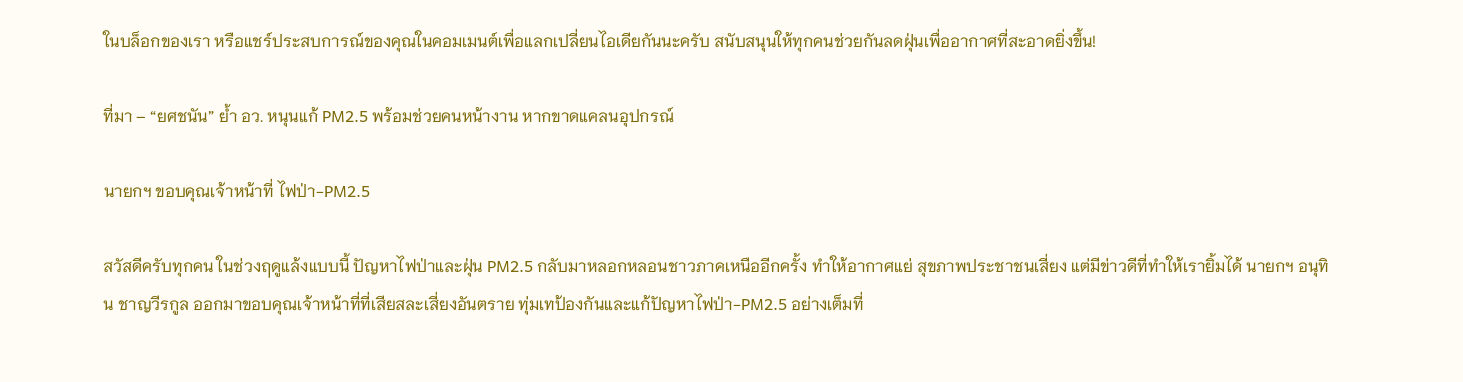ในบล็อกของเรา หรือแชร์ประสบการณ์ของคุณในคอมเมนต์เพื่อแลกเปลี่ยนไอเดียกันนะครับ สนับสนุนให้ทุกคนช่วยกันลดฝุ่นเพื่ออากาศที่สะอาดยิ่งขึ้น!

ที่มา – “ยศชนัน” ย้ำ อว. หนุนแก้ PM2.5 พร้อมช่วยคนหน้างาน หากขาดแคลนอุปกรณ์

นายกฯ ขอบคุณเจ้าหน้าที่ ไฟป่า-PM2.5

สวัสดีครับทุกคน ในช่วงฤดูแล้งแบบนี้ ปัญหาไฟป่าและฝุ่น PM2.5 กลับมาหลอกหลอนชาวภาคเหนืออีกครั้ง ทำให้อากาศแย่ สุขภาพประชาชนเสี่ยง แต่มีข่าวดีที่ทำให้เรายิ้มได้ นายกฯ อนุทิน ชาญวีรกูล ออกมาขอบคุณเจ้าหน้าที่ที่เสียสละเสี่ยงอันตราย ทุ่มเทป้องกันและแก้ปัญหาไฟป่า-PM2.5 อย่างเต็มที่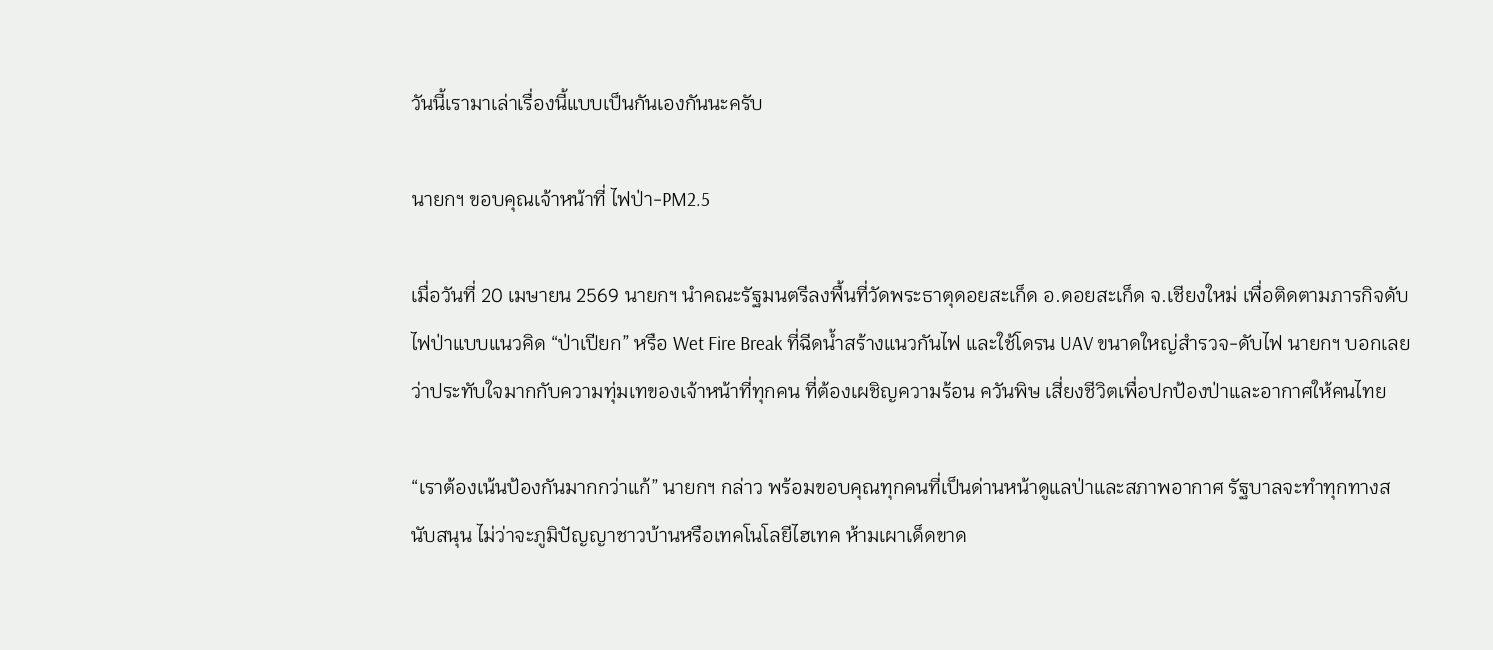วันนี้เรามาเล่าเรื่องนี้แบบเป็นกันเองกันนะครับ

นายกฯ ขอบคุณเจ้าหน้าที่ ไฟป่า-PM2.5

เมื่อวันที่ 20 เมษายน 2569 นายกฯ นำคณะรัฐมนตรีลงพื้นที่วัดพระธาตุดอยสะเก็ด อ.ดอยสะเก็ด จ.เชียงใหม่ เพื่อติดตามภารกิจดับไฟป่าแบบแนวคิด “ป่าเปียก” หรือ Wet Fire Break ที่ฉีดน้ำสร้างแนวกันไฟ และใช้โดรน UAV ขนาดใหญ่สำรวจ-ดับไฟ นายกฯ บอกเลยว่าประทับใจมากกับความทุ่มเทของเจ้าหน้าที่ทุกคน ที่ต้องเผชิญความร้อน ควันพิษ เสี่ยงชีวิตเพื่อปกป้องป่าและอากาศให้คนไทย

“เราต้องเน้นป้องกันมากกว่าแก้” นายกฯ กล่าว พร้อมขอบคุณทุกคนที่เป็นด่านหน้าดูแลป่าและสภาพอากาศ รัฐบาลจะทำทุกทางสนับสนุน ไม่ว่าจะภูมิปัญญาชาวบ้านหรือเทคโนโลยีไฮเทค ห้ามเผาเด็ดขาด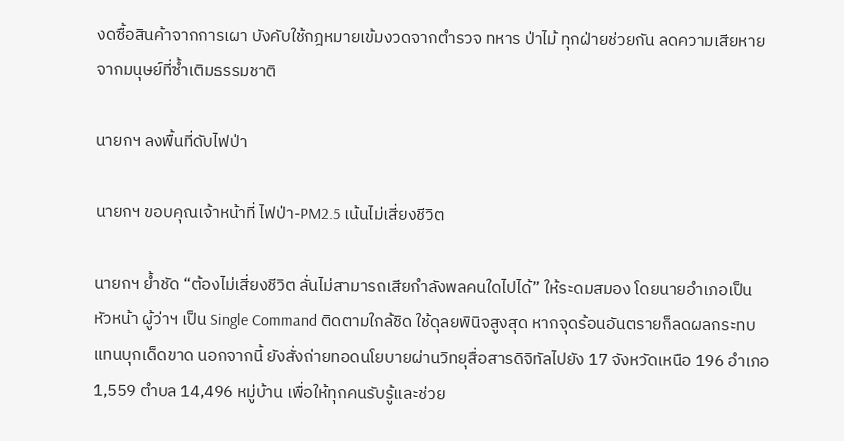งดซื้อสินค้าจากการเผา บังคับใช้กฎหมายเข้มงวดจากตำรวจ ทหาร ป่าไม้ ทุกฝ่ายช่วยกัน ลดความเสียหายจากมนุษย์ที่ซ้ำเติมธรรมชาติ

นายกฯ ลงพื้นที่ดับไฟป่า

นายกฯ ขอบคุณเจ้าหน้าที่ ไฟป่า-PM2.5 เน้นไม่เสี่ยงชีวิต

นายกฯ ย้ำชัด “ต้องไม่เสี่ยงชีวิต ลั่นไม่สามารถเสียกำลังพลคนใดไปได้” ให้ระดมสมอง โดยนายอำเภอเป็นหัวหน้า ผู้ว่าฯ เป็น Single Command ติดตามใกล้ชิด ใช้ดุลยพินิจสูงสุด หากจุดร้อนอันตรายก็ลดผลกระทบแทนบุกเด็ดขาด นอกจากนี้ ยังสั่งถ่ายทอดนโยบายผ่านวิทยุสื่อสารดิจิทัลไปยัง 17 จังหวัดเหนือ 196 อำเภอ 1,559 ตำบล 14,496 หมู่บ้าน เพื่อให้ทุกคนรับรู้และช่วย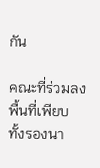กัน

คณะที่ร่วมลงพื้นที่เพียบ ทั้งรองนา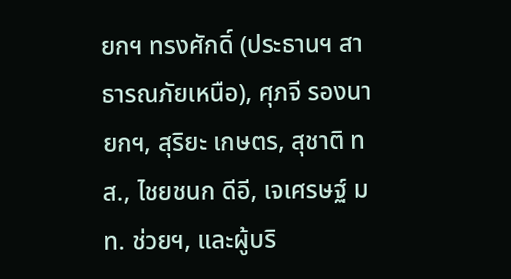ยกฯ ทรงศักดิ์ (ประธานฯ สาธารณภัยเหนือ), ศุภจี รองนายกฯ, สุริยะ เกษตร, สุชาติ ทส., ไชยชนก ดีอี, เจเศรษฐ์ มท. ช่วยฯ, และผู้บริ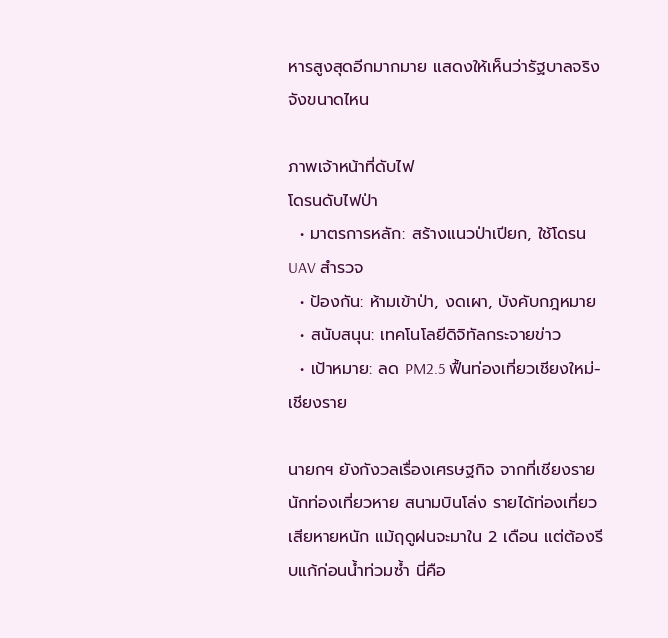หารสูงสุดอีกมากมาย แสดงให้เห็นว่ารัฐบาลจริงจังขนาดไหน

ภาพเจ้าหน้าที่ดับไฟ
โดรนดับไฟป่า
  • มาตรการหลัก: สร้างแนวป่าเปียก, ใช้โดรน UAV สำรวจ
  • ป้องกัน: ห้ามเข้าป่า, งดเผา, บังคับกฎหมาย
  • สนับสนุน: เทคโนโลยีดิจิทัลกระจายข่าว
  • เป้าหมาย: ลด PM2.5 ฟื้นท่องเที่ยวเชียงใหม่-เชียงราย

นายกฯ ยังกังวลเรื่องเศรษฐกิจ จากที่เชียงรายนักท่องเที่ยวหาย สนามบินโล่ง รายได้ท่องเที่ยวเสียหายหนัก แม้ฤดูฝนจะมาใน 2 เดือน แต่ต้องรีบแก้ก่อนน้ำท่วมซ้ำ นี่คือ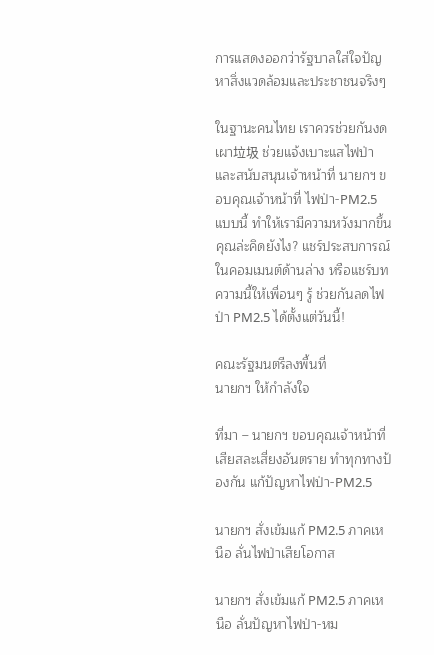การแสดงออกว่ารัฐบาลใส่ใจปัญหาสิ่งแวดล้อมและประชาชนจริงๆ

ในฐานะคนไทย เราควรช่วยกันงดเผา垃圾 ช่วยแจ้งเบาะแสไฟป่า และสนับสนุนเจ้าหน้าที่ นายกฯ ขอบคุณเจ้าหน้าที่ ไฟป่า-PM2.5 แบบนี้ ทำให้เรามีความหวังมากขึ้น คุณล่ะคิดยังไง? แชร์ประสบการณ์ในคอมเมนต์ด้านล่าง หรือแชร์บทความนี้ให้เพื่อนๆ รู้ ช่วยกันลดไฟป่า PM2.5 ได้ตั้งแต่วันนี้!

คณะรัฐมนตรีลงพื้นที่
นายกฯ ให้กำลังใจ

ที่มา – นายกฯ ขอบคุณเจ้าหน้าที่เสียสละเสี่ยงอันตราย ทำทุกทางป้องกัน แก้ปัญหาไฟป่า-PM2.5

นายกฯ สั่งเข้มแก้ PM2.5 ภาคเหนือ ลั่นไฟป่าเสียโอกาส

นายกฯ สั่งเข้มแก้ PM2.5 ภาคเหนือ ลั่นปัญหาไฟป่า-หม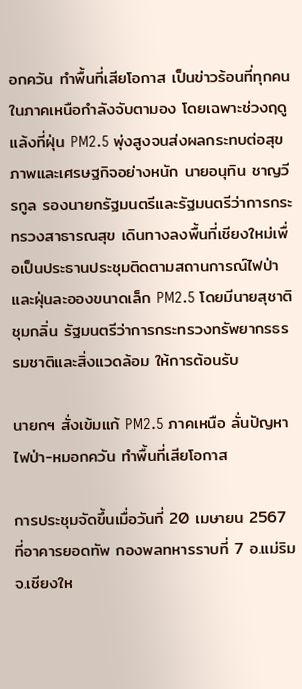อกควัน ทำพื้นที่เสียโอกาส เป็นข่าวร้อนที่ทุกคนในภาคเหนือกำลังจับตามอง โดยเฉพาะช่วงฤดูแล้งที่ฝุ่น PM2.5 พุ่งสูงจนส่งผลกระทบต่อสุขภาพและเศรษฐกิจอย่างหนัก นายอนุทิน ชาญวีรกูล รองนายกรัฐมนตรีและรัฐมนตรีว่าการกระทรวงสาธารณสุข เดินทางลงพื้นที่เชียงใหม่เพื่อเป็นประธานประชุมติดตามสถานการณ์ไฟป่าและฝุ่นละอองขนาดเล็ก PM2.5 โดยมีนายสุชาติ ชุมกลิ่น รัฐมนตรีว่าการกระทรวงทรัพยากรธรรมชาติและสิ่งแวดล้อม ให้การต้อนรับ

นายกฯ สั่งเข้มแก้ PM2.5 ภาคเหนือ ลั่นปัญหาไฟป่า-หมอกควัน ทำพื้นที่เสียโอกาส

การประชุมจัดขึ้นเมื่อวันที่ 20 เมษายน 2567 ที่อาคารยอดทัพ กองพลทหารราบที่ 7 อ.แม่ริม จ.เชียงให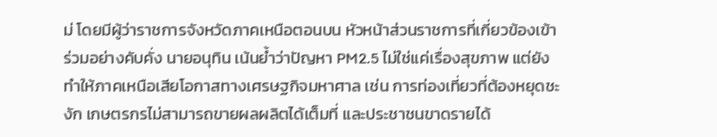ม่ โดยมีผู้ว่าราชการจังหวัดภาคเหนือตอนบน หัวหน้าส่วนราชการที่เกี่ยวข้องเข้าร่วมอย่างคับคั่ง นายอนุทิน เน้นย้ำว่าปัญหา PM2.5 ไม่ใช่แค่เรื่องสุขภาพ แต่ยังทำให้ภาคเหนือเสียโอกาสทางเศรษฐกิจมหาศาล เช่น การท่องเที่ยวที่ต้องหยุดชะงัก เกษตรกรไม่สามารถขายผลผลิตได้เต็มที่ และประชาชนขาดรายได้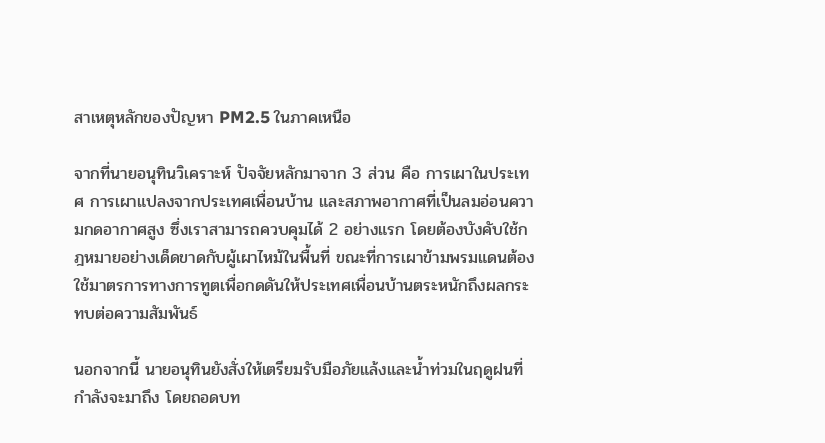สาเหตุหลักของปัญหา PM2.5 ในภาคเหนือ

จากที่นายอนุทินวิเคราะห์ ปัจจัยหลักมาจาก 3 ส่วน คือ การเผาในประเทศ การเผาแปลงจากประเทศเพื่อนบ้าน และสภาพอากาศที่เป็นลมอ่อนความกดอากาศสูง ซึ่งเราสามารถควบคุมได้ 2 อย่างแรก โดยต้องบังคับใช้กฎหมายอย่างเด็ดขาดกับผู้เผาไหม้ในพื้นที่ ขณะที่การเผาข้ามพรมแดนต้องใช้มาตรการทางการทูตเพื่อกดดันให้ประเทศเพื่อนบ้านตระหนักถึงผลกระทบต่อความสัมพันธ์

นอกจากนี้ นายอนุทินยังสั่งให้เตรียมรับมือภัยแล้งและน้ำท่วมในฤดูฝนที่กำลังจะมาถึง โดยถอดบท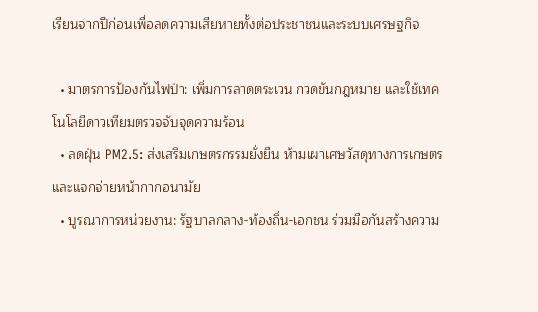เรียนจากปีก่อนเพื่อลดความเสียหายทั้งต่อประชาชนและระบบเศรษฐกิจ

  • มาตรการป้องกันไฟป่า: เพิ่มการลาดตระเวน กวดขันกฎหมาย และใช้เทคโนโลยีดาวเทียมตรวจจับจุดความร้อน
  • ลดฝุ่น PM2.5: ส่งเสริมเกษตรกรรมยั่งยืน ห้ามเผาเศษวัสดุทางการเกษตร และแจกจ่ายหน้ากากอนามัย
  • บูรณาการหน่วยงาน: รัฐบาลกลาง-ท้องถิ่น-เอกชน ร่วมมือกันสร้างความ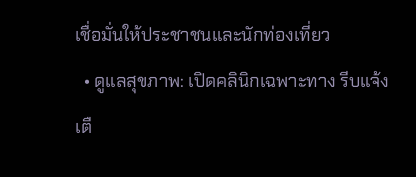เชื่อมั่นให้ประชาชนและนักท่องเที่ยว
  • ดูแลสุขภาพ: เปิดคลินิกเฉพาะทาง รีบแจ้งเตื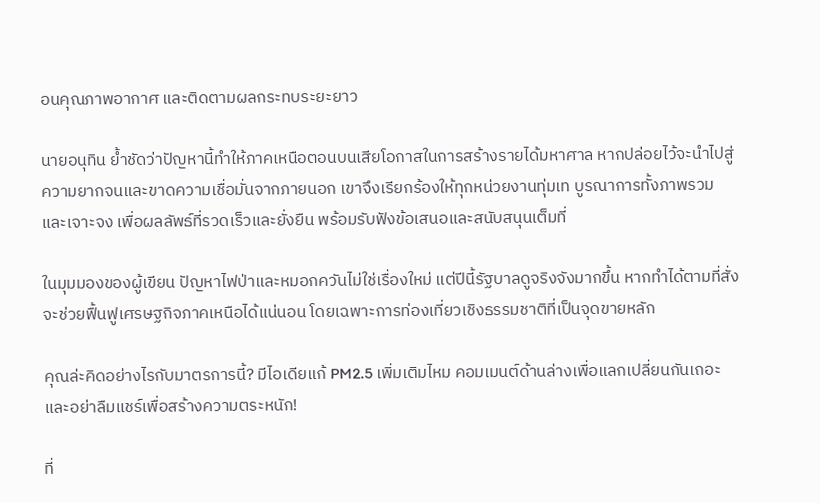อนคุณภาพอากาศ และติดตามผลกระทบระยะยาว

นายอนุทิน ย้ำชัดว่าปัญหานี้ทำให้ภาคเหนือตอนบนเสียโอกาสในการสร้างรายได้มหาศาล หากปล่อยไว้จะนำไปสู่ความยากจนและขาดความเชื่อมั่นจากภายนอก เขาจึงเรียกร้องให้ทุกหน่วยงานทุ่มเท บูรณาการทั้งภาพรวมและเจาะจง เพื่อผลลัพธ์ที่รวดเร็วและยั่งยืน พร้อมรับฟังข้อเสนอและสนับสนุนเต็มที่

ในมุมมองของผู้เขียน ปัญหาไฟป่าและหมอกควันไม่ใช่เรื่องใหม่ แต่ปีนี้รัฐบาลดูจริงจังมากขึ้น หากทำได้ตามที่สั่ง จะช่วยฟื้นฟูเศรษฐกิจภาคเหนือได้แน่นอน โดยเฉพาะการท่องเที่ยวเชิงธรรมชาติที่เป็นจุดขายหลัก

คุณล่ะคิดอย่างไรกับมาตรการนี้? มีไอเดียแก้ PM2.5 เพิ่มเติมไหม คอมเมนต์ด้านล่างเพื่อแลกเปลี่ยนกันเถอะ และอย่าลืมแชร์เพื่อสร้างความตระหนัก!

ที่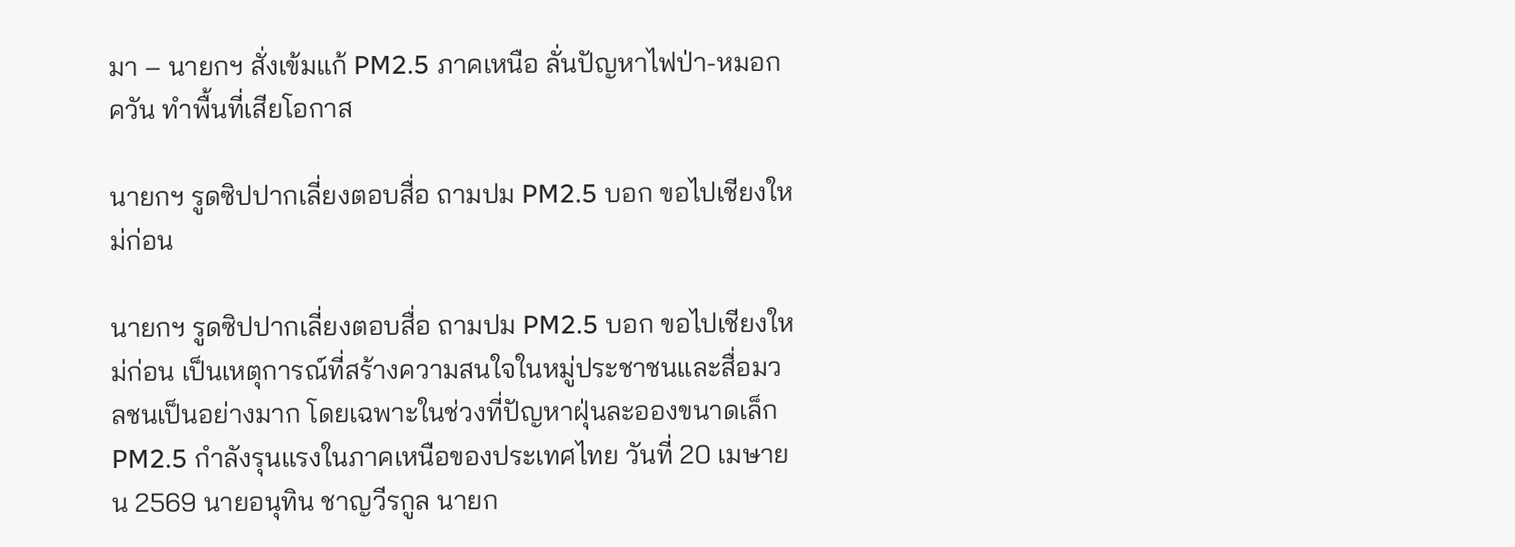มา – นายกฯ สั่งเข้มแก้ PM2.5 ภาคเหนือ ลั่นปัญหาไฟป่า-หมอกควัน ทำพื้นที่เสียโอกาส

นายกฯ รูดซิปปากเลี่ยงตอบสื่อ ถามปม PM2.5 บอก ขอไปเชียงใหม่ก่อน

นายกฯ รูดซิปปากเลี่ยงตอบสื่อ ถามปม PM2.5 บอก ขอไปเชียงใหม่ก่อน เป็นเหตุการณ์ที่สร้างความสนใจในหมู่ประชาชนและสื่อมวลชนเป็นอย่างมาก โดยเฉพาะในช่วงที่ปัญหาฝุ่นละอองขนาดเล็ก PM2.5 กำลังรุนแรงในภาคเหนือของประเทศไทย วันที่ 20 เมษายน 2569 นายอนุทิน ชาญวีรกูล นายก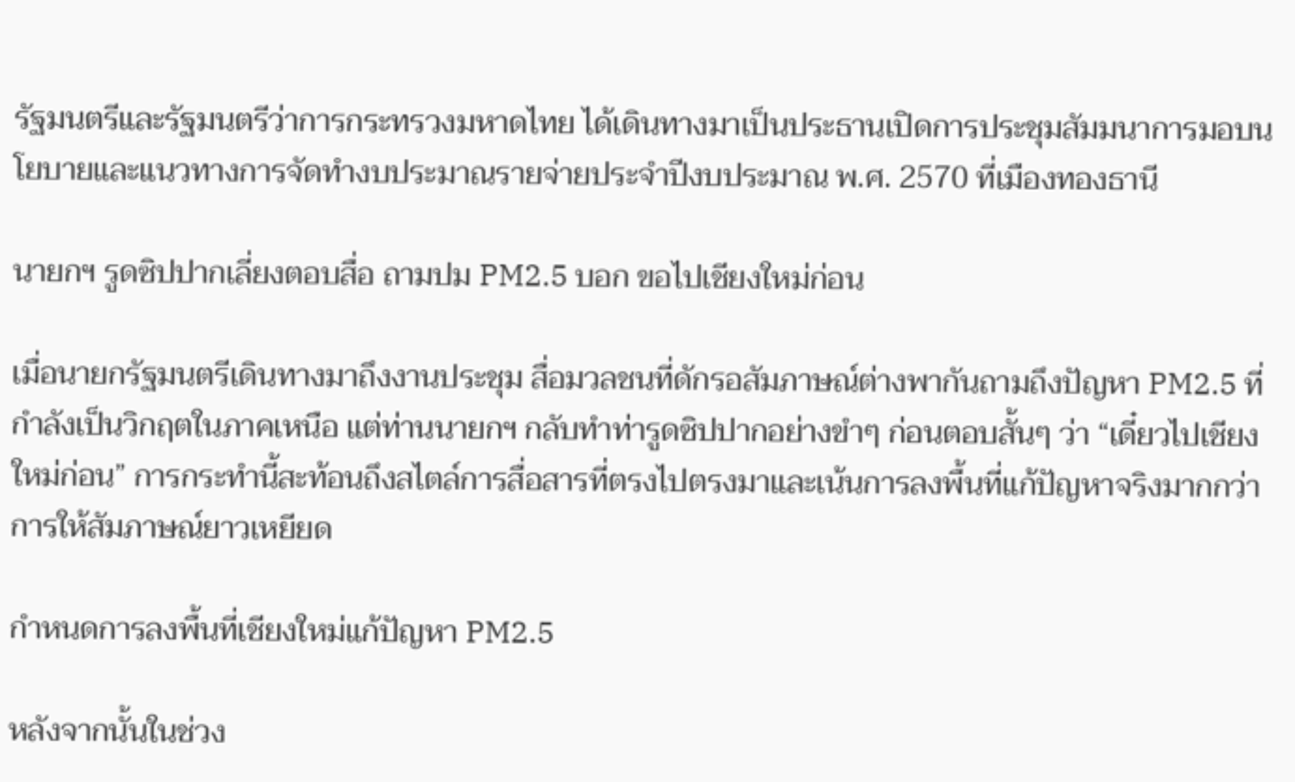รัฐมนตรีและรัฐมนตรีว่าการกระทรวงมหาดไทย ได้เดินทางมาเป็นประธานเปิดการประชุมสัมมนาการมอบนโยบายและแนวทางการจัดทำงบประมาณรายจ่ายประจำปีงบประมาณ พ.ศ. 2570 ที่เมืองทองธานี

นายกฯ รูดซิปปากเลี่ยงตอบสื่อ ถามปม PM2.5 บอก ขอไปเชียงใหม่ก่อน

เมื่อนายกรัฐมนตรีเดินทางมาถึงงานประชุม สื่อมวลชนที่ดักรอสัมภาษณ์ต่างพากันถามถึงปัญหา PM2.5 ที่กำลังเป็นวิกฤตในภาคเหนือ แต่ท่านนายกฯ กลับทำท่ารูดซิปปากอย่างขำๆ ก่อนตอบสั้นๆ ว่า “เดี๋ยวไปเชียงใหม่ก่อน” การกระทำนี้สะท้อนถึงสไตล์การสื่อสารที่ตรงไปตรงมาและเน้นการลงพื้นที่แก้ปัญหาจริงมากกว่าการให้สัมภาษณ์ยาวเหยียด

กำหนดการลงพื้นที่เชียงใหม่แก้ปัญหา PM2.5

หลังจากนั้นในช่วง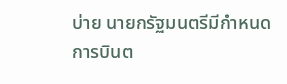บ่าย นายกรัฐมนตรีมีกำหนดการบินต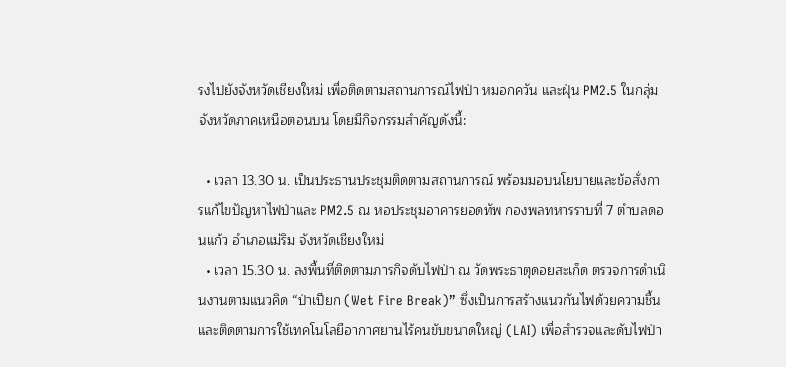รงไปยังจังหวัดเชียงใหม่ เพื่อติดตามสถานการณ์ไฟป่า หมอกควัน และฝุ่น PM2.5 ในกลุ่มจังหวัดภาคเหนือตอนบน โดยมีกิจกรรมสำคัญดังนี้:

  • เวลา 13.30 น. เป็นประธานประชุมติดตามสถานการณ์ พร้อมมอบนโยบายและข้อสั่งการแก้ไขปัญหาไฟป่าและ PM2.5 ณ หอประชุมอาคารยอดทัพ กองพลทหารราบที่ 7 ตำบลดอนแก้ว อำเภอแม่ริม จังหวัดเชียงใหม่
  • เวลา 15.30 น. ลงพื้นที่ติดตามภารกิจดับไฟป่า ณ วัดพระธาตุดอยสะเก็ด ตรวจการดำเนินงานตามแนวคิด “ป่าเปียก (Wet Fire Break)” ซึ่งเป็นการสร้างแนวกันไฟด้วยความชื้น และติดตามการใช้เทคโนโลยีอากาศยานไร้คนขับขนาดใหญ่ (LAI) เพื่อสำรวจและดับไฟป่า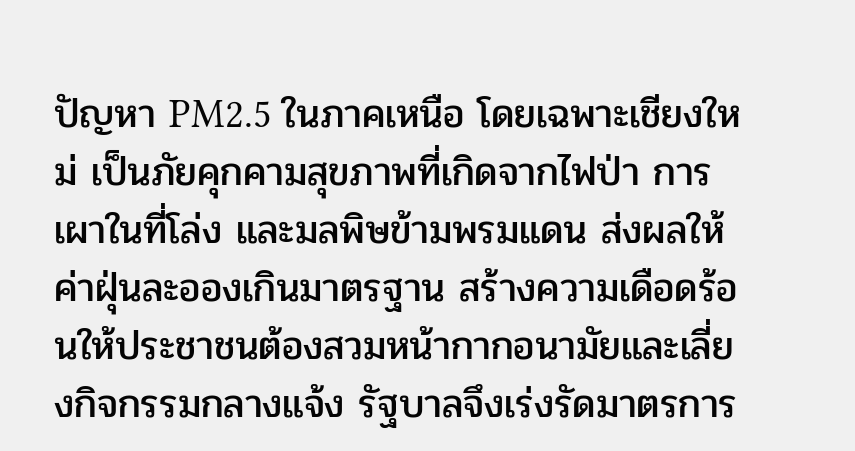ปัญหา PM2.5 ในภาคเหนือ โดยเฉพาะเชียงใหม่ เป็นภัยคุกคามสุขภาพที่เกิดจากไฟป่า การเผาในที่โล่ง และมลพิษข้ามพรมแดน ส่งผลให้ค่าฝุ่นละอองเกินมาตรฐาน สร้างความเดือดร้อนให้ประชาชนต้องสวมหน้ากากอนามัยและเลี่ยงกิจกรรมกลางแจ้ง รัฐบาลจึงเร่งรัดมาตรการ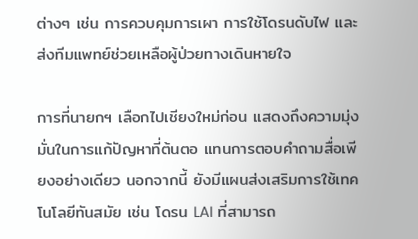ต่างๆ เช่น การควบคุมการเผา การใช้โดรนดับไฟ และส่งทีมแพทย์ช่วยเหลือผู้ป่วยทางเดินหายใจ

การที่นายกฯ เลือกไปเชียงใหม่ก่อน แสดงถึงความมุ่งมั่นในการแก้ปัญหาที่ต้นตอ แทนการตอบคำถามสื่อเพียงอย่างเดียว นอกจากนี้ ยังมีแผนส่งเสริมการใช้เทคโนโลยีทันสมัย เช่น โดรน LAI ที่สามารถ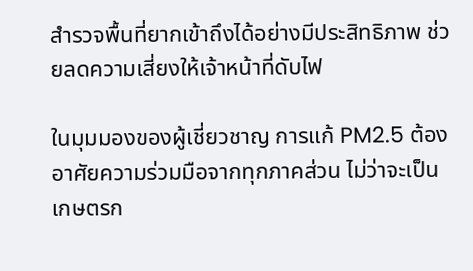สำรวจพื้นที่ยากเข้าถึงได้อย่างมีประสิทธิภาพ ช่วยลดความเสี่ยงให้เจ้าหน้าที่ดับไฟ

ในมุมมองของผู้เชี่ยวชาญ การแก้ PM2.5 ต้องอาศัยความร่วมมือจากทุกภาคส่วน ไม่ว่าจะเป็นเกษตรก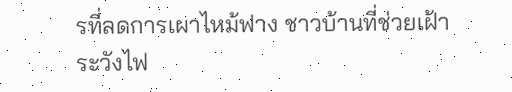รที่ลดการเผาไหม้ฟาง ชาวบ้านที่ช่วยเฝ้าระวังไฟ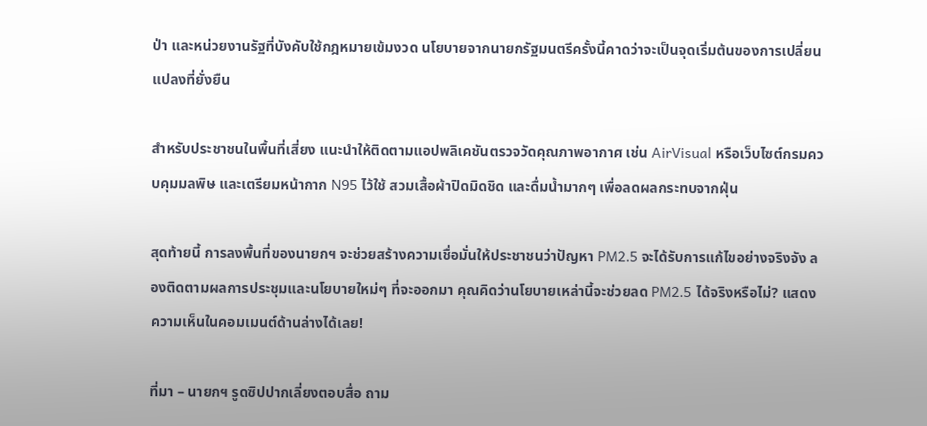ป่า และหน่วยงานรัฐที่บังคับใช้กฎหมายเข้มงวด นโยบายจากนายกรัฐมนตรีครั้งนี้คาดว่าจะเป็นจุดเริ่มต้นของการเปลี่ยนแปลงที่ยั่งยืน

สำหรับประชาชนในพื้นที่เสี่ยง แนะนำให้ติดตามแอปพลิเคชันตรวจวัดคุณภาพอากาศ เช่น AirVisual หรือเว็บไซต์กรมควบคุมมลพิษ และเตรียมหน้ากาก N95 ไว้ใช้ สวมเสื้อผ้าปิดมิดชิด และดื่มน้ำมากๆ เพื่อลดผลกระทบจากฝุ่น

สุดท้ายนี้ การลงพื้นที่ของนายกฯ จะช่วยสร้างความเชื่อมั่นให้ประชาชนว่าปัญหา PM2.5 จะได้รับการแก้ไขอย่างจริงจัง ลองติดตามผลการประชุมและนโยบายใหม่ๆ ที่จะออกมา คุณคิดว่านโยบายเหล่านี้จะช่วยลด PM2.5 ได้จริงหรือไม่? แสดงความเห็นในคอมเมนต์ด้านล่างได้เลย!

ที่มา – นายกฯ รูดซิปปากเลี่ยงตอบสื่อ ถาม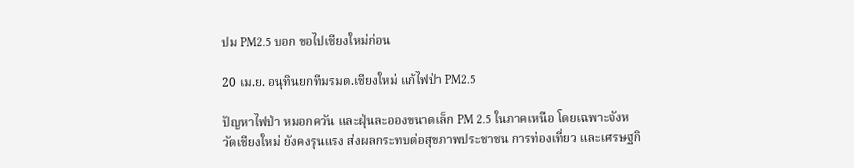ปม PM2.5 บอก ขอไปเชียงใหม่ก่อน

20 เม.ย. อนุทินยกทีมรมต.เชียงใหม่ แก้ไฟป่า PM2.5

ปัญหาไฟป่า หมอกควัน และฝุ่นละอองขนาดเล็ก PM 2.5 ในภาคเหนือ โดยเฉพาะจังหวัดเชียงใหม่ ยังคงรุนแรง ส่งผลกระทบต่อสุขภาพประชาชน การท่องเที่ยว และเศรษฐกิ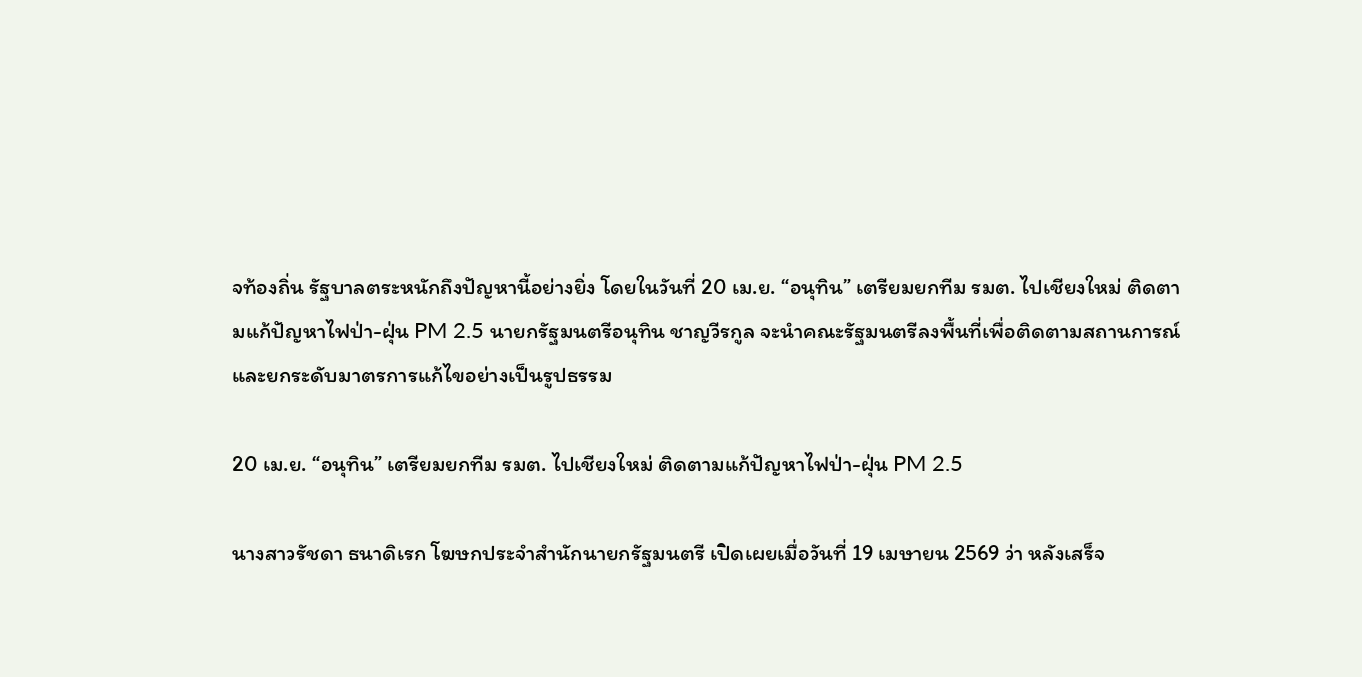จท้องถิ่น รัฐบาลตระหนักถึงปัญหานี้อย่างยิ่ง โดยในวันที่ 20 เม.ย. “อนุทิน” เตรียมยกทีม รมต. ไปเชียงใหม่ ติดตามแก้ปัญหาไฟป่า-ฝุ่น PM 2.5 นายกรัฐมนตรีอนุทิน ชาญวีรกูล จะนำคณะรัฐมนตรีลงพื้นที่เพื่อติดตามสถานการณ์และยกระดับมาตรการแก้ไขอย่างเป็นรูปธรรม

20 เม.ย. “อนุทิน” เตรียมยกทีม รมต. ไปเชียงใหม่ ติดตามแก้ปัญหาไฟป่า-ฝุ่น PM 2.5

นางสาวรัชดา ธนาดิเรก โฆษกประจำสำนักนายกรัฐมนตรี เปิดเผยเมื่อวันที่ 19 เมษายน 2569 ว่า หลังเสร็จ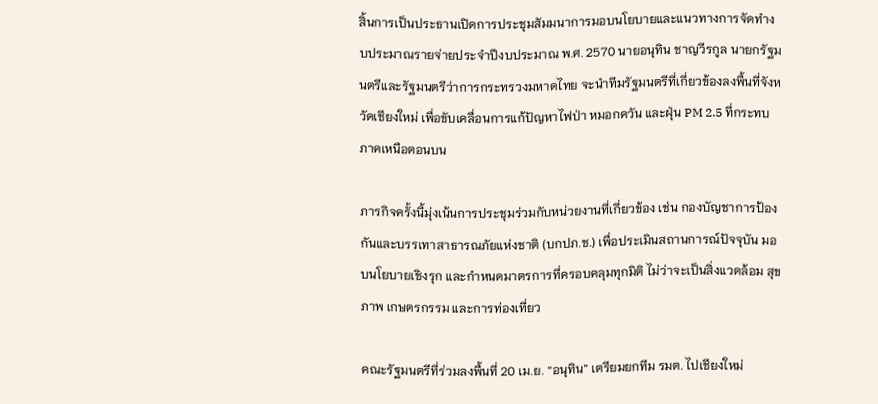สิ้นการเป็นประธานเปิดการประชุมสัมมนาการมอบนโยบายและแนวทางการจัดทำงบประมาณรายจ่ายประจำปีงบประมาณ พ.ศ. 2570 นายอนุทิน ชาญวีรกูล นายกรัฐมนตรีและรัฐมนตรีว่าการกระทรวงมหาดไทย จะนำทีมรัฐมนตรีที่เกี่ยวข้องลงพื้นที่จังหวัดเชียงใหม่ เพื่อขับเคลื่อนการแก้ปัญหาไฟป่า หมอกควัน และฝุ่น PM 2.5 ที่กระทบภาคเหนือตอนบน

ภารกิจครั้งนี้มุ่งเน้นการประชุมร่วมกับหน่วยงานที่เกี่ยวข้อง เช่น กองบัญชาการป้องกันและบรรเทาสาธารณภัยแห่งชาติ (บกปภ.ช.) เพื่อประเมินสถานการณ์ปัจจุบัน มอบนโยบายเชิงรุก และกำหนดมาตรการที่ครอบคลุมทุกมิติ ไม่ว่าจะเป็นสิ่งแวดล้อม สุขภาพ เกษตรกรรม และการท่องเที่ยว

คณะรัฐมนตรีที่ร่วมลงพื้นที่ 20 เม.ย. “อนุทิน” เตรียมยกทีม รมต. ไปเชียงใหม่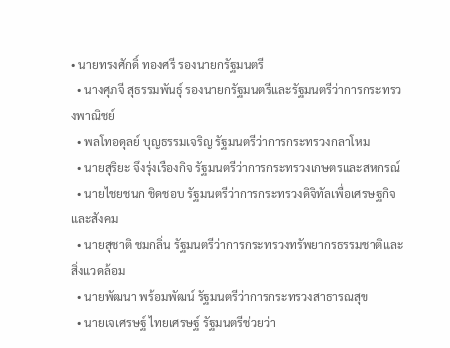• นายทรงศักดิ์ ทองศรี รองนายกรัฐมนตรี
  • นางศุภจี สุธรรมพันธุ์ รองนายกรัฐมนตรีและรัฐมนตรีว่าการกระทรวงพาณิชย์
  • พลโทอดุลย์ บุญธรรมเจริญ รัฐมนตรีว่าการกระทรวงกลาโหม
  • นายสุริยะ จึงรุ่งเรืองกิจ รัฐมนตรีว่าการกระทรวงเกษตรและสหกรณ์
  • นายไชยชนก ชิดชอบ รัฐมนตรีว่าการกระทรวงดิจิทัลเพื่อเศรษฐกิจและสังคม
  • นายสุชาติ ชมกลิ่น รัฐมนตรีว่าการกระทรวงทรัพยากรธรรมชาติและสิ่งแวดล้อม
  • นายพัฒนา พร้อมพัฒน์ รัฐมนตรีว่าการกระทรวงสาธารณสุข
  • นายเจเศรษฐ์ ไทยเศรษฐ์ รัฐมนตรีช่วยว่า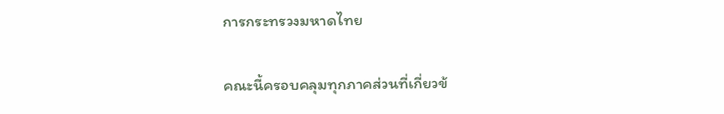การกระทรวงมหาดไทย

คณะนี้ครอบคลุมทุกภาคส่วนที่เกี่ยวข้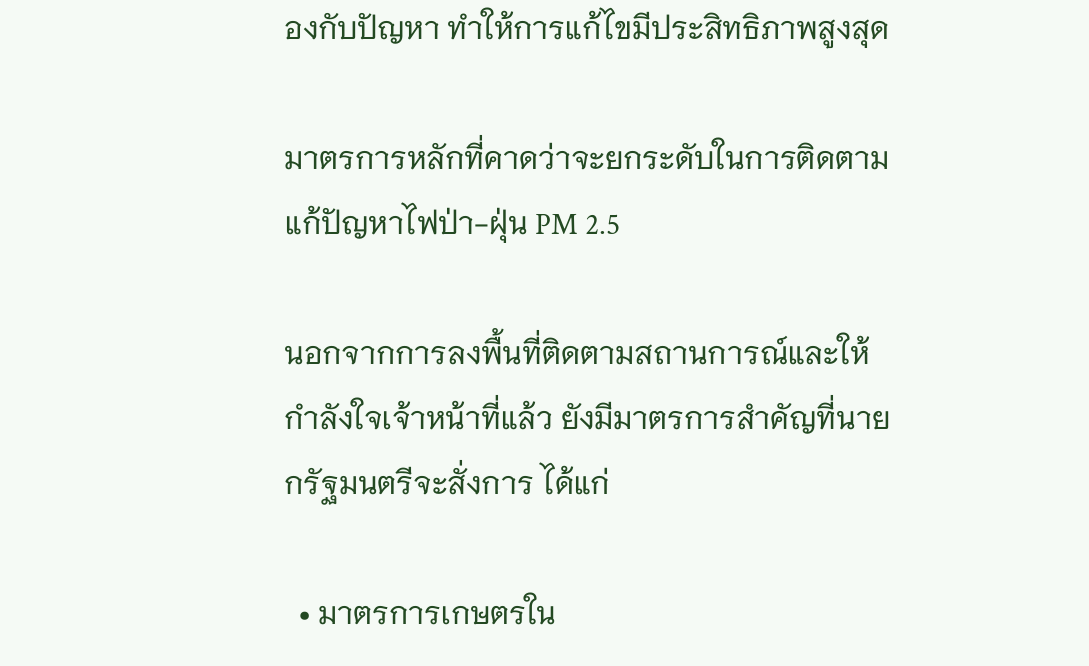องกับปัญหา ทำให้การแก้ไขมีประสิทธิภาพสูงสุด

มาตรการหลักที่คาดว่าจะยกระดับในการติดตามแก้ปัญหาไฟป่า-ฝุ่น PM 2.5

นอกจากการลงพื้นที่ติดตามสถานการณ์และให้กำลังใจเจ้าหน้าที่แล้ว ยังมีมาตรการสำคัญที่นายกรัฐมนตรีจะสั่งการ ได้แก่

  • มาตรการเกษตรใน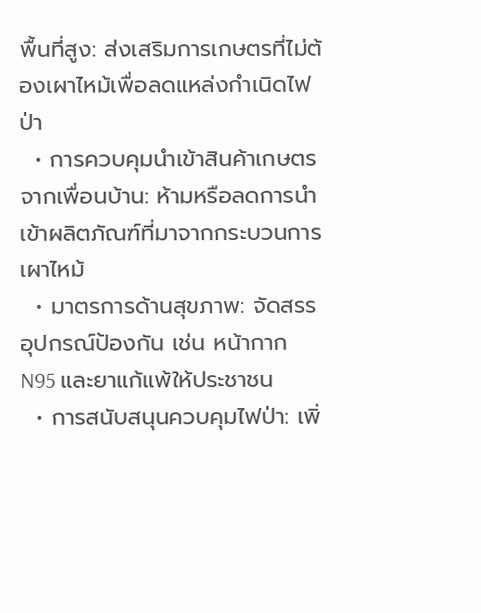พื้นที่สูง: ส่งเสริมการเกษตรที่ไม่ต้องเผาไหม้เพื่อลดแหล่งกำเนิดไฟป่า
  • การควบคุมนำเข้าสินค้าเกษตรจากเพื่อนบ้าน: ห้ามหรือลดการนำเข้าผลิตภัณฑ์ที่มาจากกระบวนการเผาไหม้
  • มาตรการด้านสุขภาพ: จัดสรรอุปกรณ์ป้องกัน เช่น หน้ากาก N95 และยาแก้แพ้ให้ประชาชน
  • การสนับสนุนควบคุมไฟป่า: เพิ่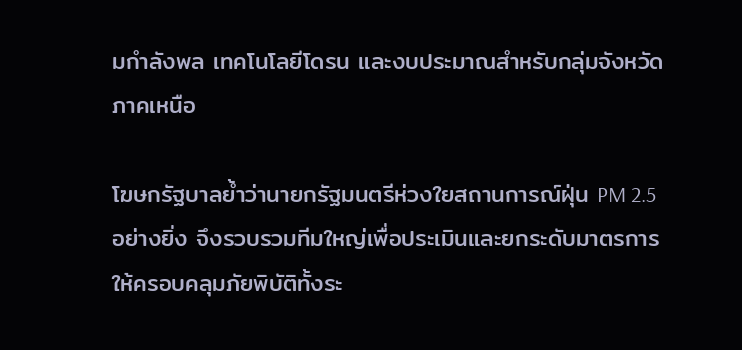มกำลังพล เทคโนโลยีโดรน และงบประมาณสำหรับกลุ่มจังหวัดภาคเหนือ

โฆษกรัฐบาลย้ำว่านายกรัฐมนตรีห่วงใยสถานการณ์ฝุ่น PM 2.5 อย่างยิ่ง จึงรวบรวมทีมใหญ่เพื่อประเมินและยกระดับมาตรการให้ครอบคลุมภัยพิบัติทั้งระ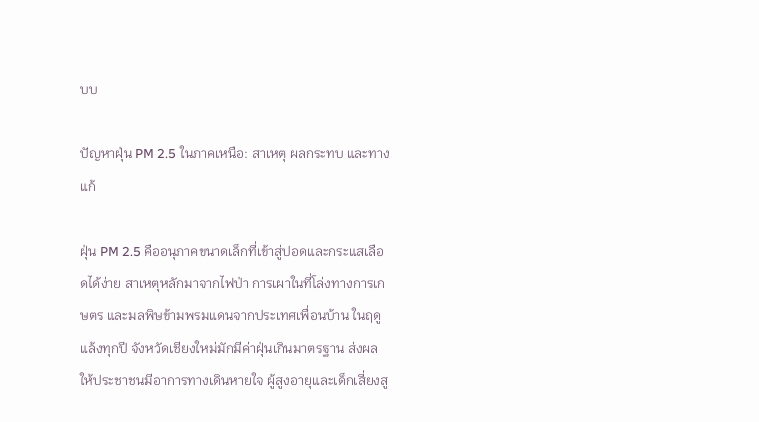บบ

ปัญหาฝุ่น PM 2.5 ในภาคเหนือ: สาเหตุ ผลกระทบ และทางแก้

ฝุ่น PM 2.5 คืออนุภาคขนาดเล็กที่เข้าสู่ปอดและกระแสเลือดได้ง่าย สาเหตุหลักมาจากไฟป่า การเผาในที่โล่งทางการเกษตร และมลพิษข้ามพรมแดนจากประเทศเพื่อนบ้าน ในฤดูแล้งทุกปี จังหวัดเชียงใหม่มักมีค่าฝุ่นเกินมาตรฐาน ส่งผลให้ประชาชนมีอาการทางเดินหายใจ ผู้สูงอายุและเด็กเสี่ยงสู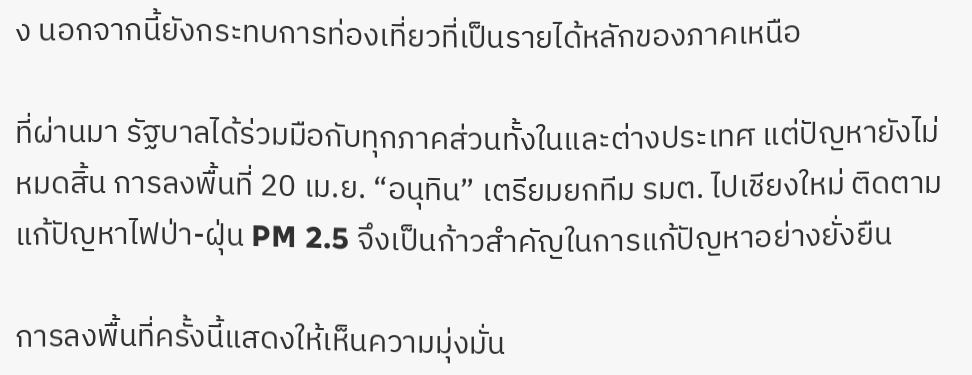ง นอกจากนี้ยังกระทบการท่องเที่ยวที่เป็นรายได้หลักของภาคเหนือ

ที่ผ่านมา รัฐบาลได้ร่วมมือกับทุกภาคส่วนทั้งในและต่างประเทศ แต่ปัญหายังไม่หมดสิ้น การลงพื้นที่ 20 เม.ย. “อนุทิน” เตรียมยกทีม รมต. ไปเชียงใหม่ ติดตามแก้ปัญหาไฟป่า-ฝุ่น PM 2.5 จึงเป็นก้าวสำคัญในการแก้ปัญหาอย่างยั่งยืน

การลงพื้นที่ครั้งนี้แสดงให้เห็นความมุ่งมั่น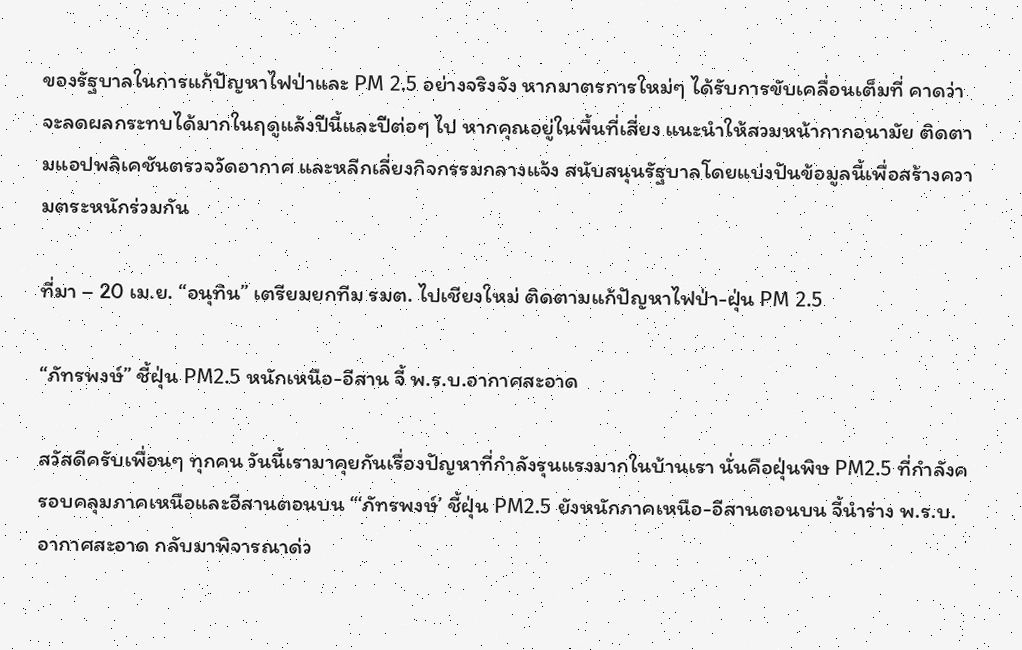ของรัฐบาลในการแก้ปัญหาไฟป่าและ PM 2.5 อย่างจริงจัง หากมาตรการใหม่ๆ ได้รับการขับเคลื่อนเต็มที่ คาดว่าจะลดผลกระทบได้มากในฤดูแล้งปีนี้และปีต่อๆ ไป หากคุณอยู่ในพื้นที่เสี่ยง แนะนำให้สวมหน้ากากอนามัย ติดตามแอปพลิเคชันตรวจวัดอากาศ และหลีกเลี่ยงกิจกรรมกลางแจ้ง สนับสนุนรัฐบาลโดยแบ่งปันข้อมูลนี้เพื่อสร้างความตระหนักร่วมกัน

ที่มา – 20 เม.ย. “อนุทิน” เตรียมยกทีม รมต. ไปเชียงใหม่ ติดตามแก้ปัญหาไฟป่า-ฝุ่น PM 2.5

“ภัทรพงษ์” ชี้ฝุ่น PM2.5 หนักเหนือ-อีสาน จี้ พ.ร.บ.อากาศสะอาด

สวัสดีครับเพื่อนๆ ทุกคน วันนี้เรามาคุยกันเรื่องปัญหาที่กำลังรุนแรงมากในบ้านเรา นั่นคือฝุ่นพิษ PM2.5 ที่กำลังครอบคลุมภาคเหนือและอีสานตอนบน “‘ภัทรพงษ์’ ชี้ฝุ่น PM2.5 ยังหนักภาคเหนือ-อีสานตอนบน จี้นำร่าง พ.ร.บ.อากาศสะอาด กลับมาพิจารณาด่ว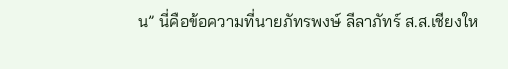น” นี่คือข้อความที่นายภัทรพงษ์ ลีลาภัทร์ ส.ส.เชียงให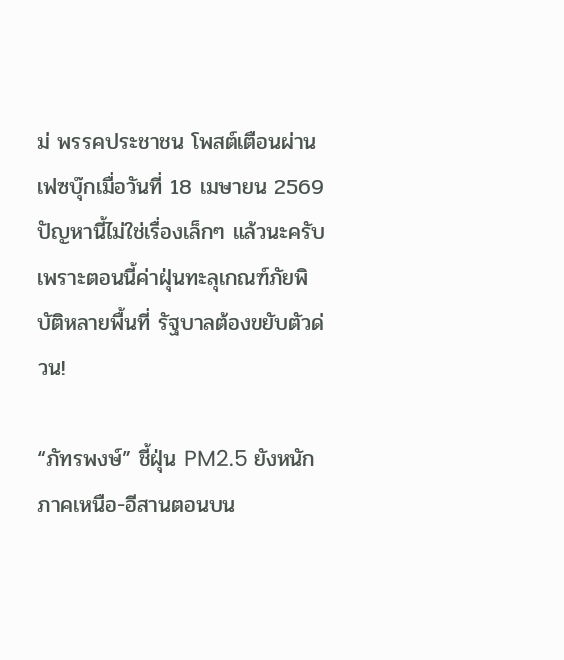ม่ พรรคประชาชน โพสต์เตือนผ่านเฟซบุ๊กเมื่อวันที่ 18 เมษายน 2569 ปัญหานี้ไม่ใช่เรื่องเล็กๆ แล้วนะครับ เพราะตอนนี้ค่าฝุ่นทะลุเกณฑ์ภัยพิบัติหลายพื้นที่ รัฐบาลต้องขยับตัวด่วน!

“ภัทรพงษ์” ชี้ฝุ่น PM2.5 ยังหนักภาคเหนือ-อีสานตอนบน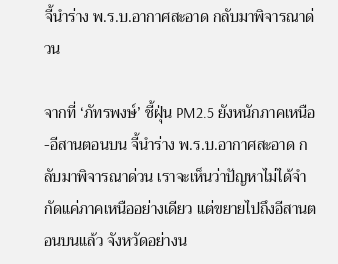จี้นำร่าง พ.ร.บ.อากาศสะอาด กลับมาพิจารณาด่วน

จากที่ ‘ภัทรพงษ์’ ชี้ฝุ่น PM2.5 ยังหนักภาคเหนือ-อีสานตอนบน จี้นำร่าง พ.ร.บ.อากาศสะอาด กลับมาพิจารณาด่วน เราจะเห็นว่าปัญหาไม่ได้จำกัดแค่ภาคเหนืออย่างเดียว แต่ขยายไปถึงอีสานตอนบนแล้ว จังหวัดอย่างน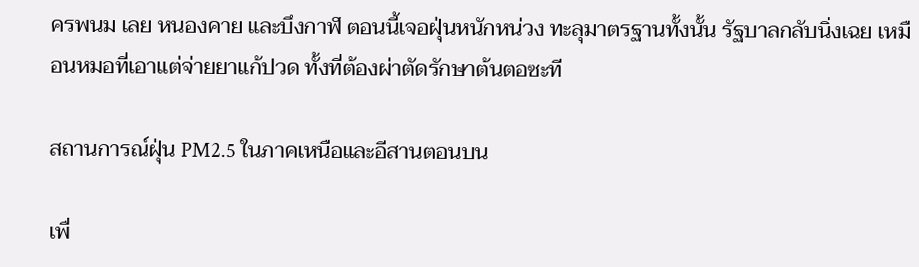ครพนม เลย หนองคาย และบึงกาฬ ตอนนี้เจอฝุ่นหนักหน่วง ทะลุมาตรฐานทั้งนั้น รัฐบาลกลับนิ่งเฉย เหมือนหมอที่เอาแต่จ่ายยาแก้ปวด ทั้งที่ต้องผ่าตัดรักษาต้นตอซะที

สถานการณ์ฝุ่น PM2.5 ในภาคเหนือและอีสานตอนบน

เพื่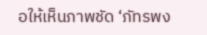อให้เห็นภาพชัด ‘ภัทรพง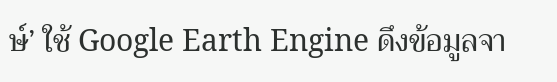ษ์’ ใช้ Google Earth Engine ดึงข้อมูลจา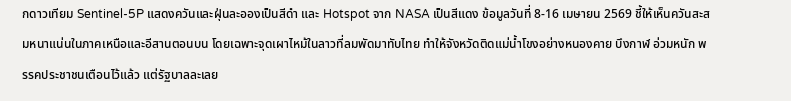กดาวเทียม Sentinel-5P แสดงควันและฝุ่นละอองเป็นสีดำ และ Hotspot จาก NASA เป็นสีแดง ข้อมูลวันที่ 8-16 เมษายน 2569 ชี้ให้เห็นควันสะสมหนาแน่นในภาคเหนือและอีสานตอนบน โดยเฉพาะจุดเผาไหม้ในลาวที่ลมพัดมาทับไทย ทำให้จังหวัดติดแม่น้ำโขงอย่างหนองคาย บึงกาฬ อ่วมหนัก พรรคประชาชนเตือนไว้แล้ว แต่รัฐบาลละเลย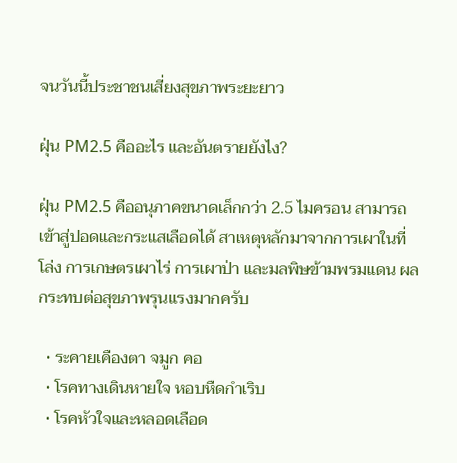จนวันนี้ประชาชนเสี่ยงสุขภาพระยะยาว

ฝุ่น PM2.5 คืออะไร และอันตรายยังไง?

ฝุ่น PM2.5 คืออนุภาคขนาดเล็กกว่า 2.5 ไมครอน สามารถเข้าสู่ปอดและกระแสเลือดได้ สาเหตุหลักมาจากการเผาในที่โล่ง การเกษตรเผาไร่ การเผาป่า และมลพิษข้ามพรมแดน ผลกระทบต่อสุขภาพรุนแรงมากครับ

  • ระคายเคืองตา จมูก คอ
  • โรคทางเดินหายใจ หอบหืดกำเริบ
  • โรคหัวใจและหลอดเลือด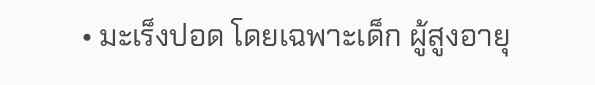• มะเร็งปอด โดยเฉพาะเด็ก ผู้สูงอายุ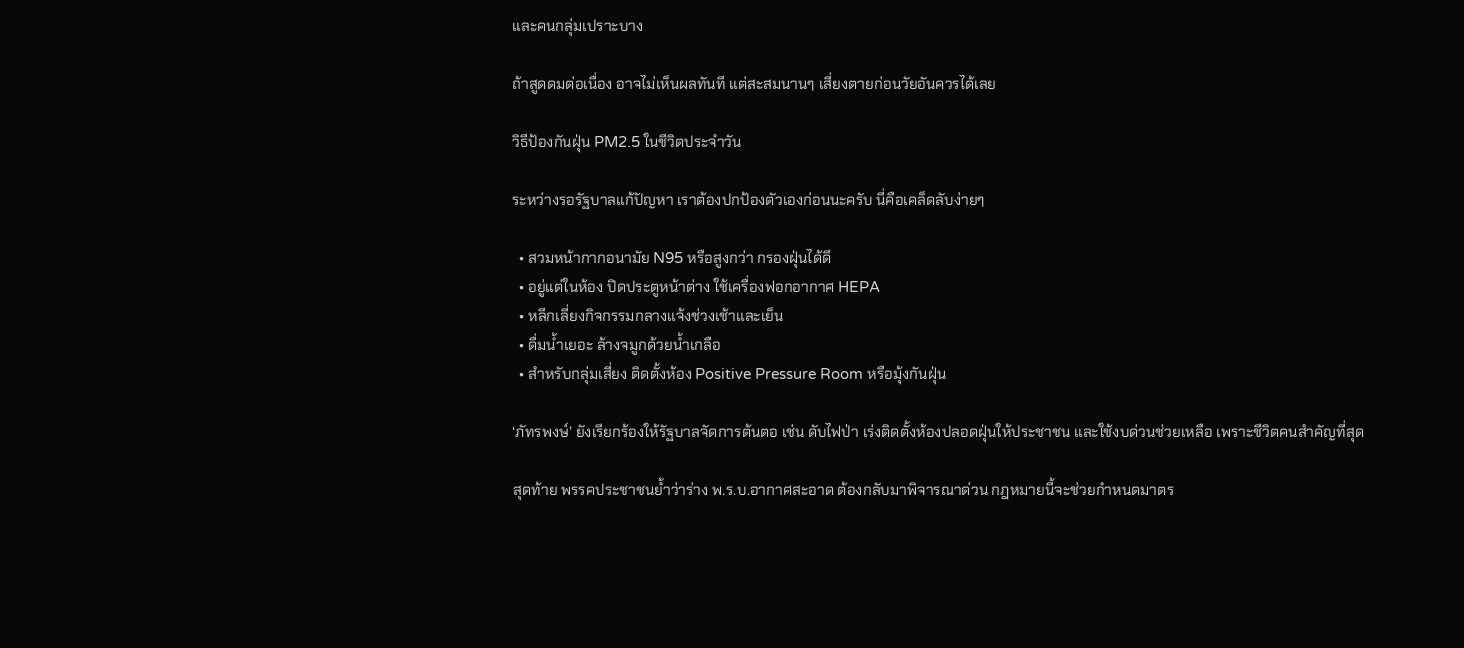และคนกลุ่มเปราะบาง

ถ้าสูดดมต่อเนื่อง อาจไม่เห็นผลทันที แต่สะสมนานๆ เสี่ยงตายก่อนวัยอันควรได้เลย

วิธีป้องกันฝุ่น PM2.5 ในชีวิตประจำวัน

ระหว่างรอรัฐบาลแก้ปัญหา เราต้องปกป้องตัวเองก่อนนะครับ นี่คือเคล็ดลับง่ายๆ

  • สวมหน้ากากอนามัย N95 หรือสูงกว่า กรองฝุ่นได้ดี
  • อยู่แต่ในห้อง ปิดประตูหน้าต่าง ใช้เครื่องฟอกอากาศ HEPA
  • หลีกเลี่ยงกิจกรรมกลางแจ้งช่วงเช้าและเย็น
  • ดื่มน้ำเยอะ ล้างจมูกด้วยน้ำเกลือ
  • สำหรับกลุ่มเสี่ยง ติดตั้งห้อง Positive Pressure Room หรือมุ้งกันฝุ่น

‘ภัทรพงษ์’ ยังเรียกร้องให้รัฐบาลจัดการต้นตอ เช่น ดับไฟป่า เร่งติดตั้งห้องปลอดฝุ่นให้ประชาชน และใช้งบด่วนช่วยเหลือ เพราะชีวิตคนสำคัญที่สุด

สุดท้าย พรรคประชาชนย้ำว่าร่าง พ.ร.บ.อากาศสะอาด ต้องกลับมาพิจารณาด่วน กฎหมายนี้จะช่วยกำหนดมาตร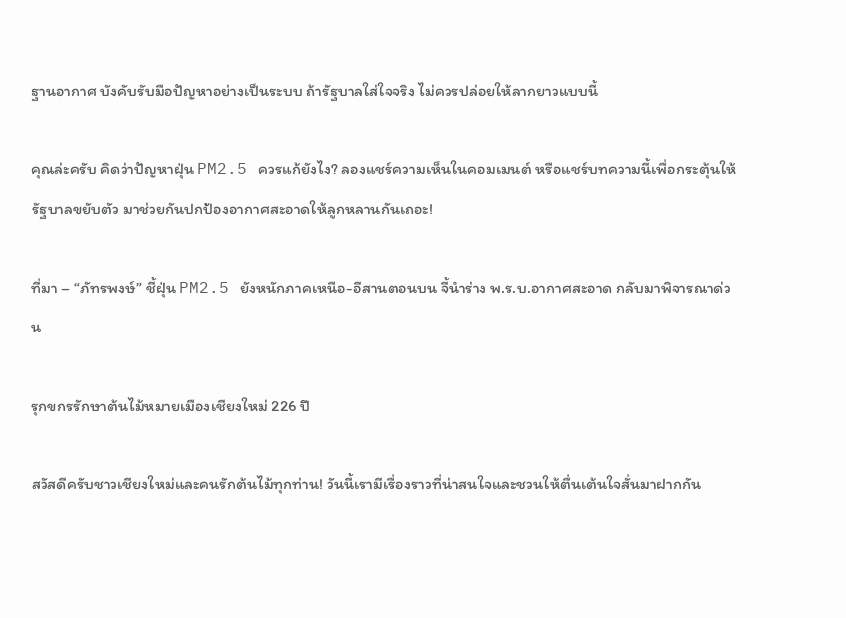ฐานอากาศ บังคับรับมือปัญหาอย่างเป็นระบบ ถ้ารัฐบาลใส่ใจจริง ไม่ควรปล่อยให้ลากยาวแบบนี้

คุณล่ะครับ คิดว่าปัญหาฝุ่น PM2.5 ควรแก้ยังไง? ลองแชร์ความเห็นในคอมเมนต์ หรือแชร์บทความนี้เพื่อกระตุ้นให้รัฐบาลขยับตัว มาช่วยกันปกป้องอากาศสะอาดให้ลูกหลานกันเถอะ!

ที่มา – “ภัทรพงษ์” ชี้ฝุ่น PM2.5 ยังหนักภาคเหนือ-อีสานตอนบน จี้นำร่าง พ.ร.บ.อากาศสะอาด กลับมาพิจารณาด่วน

รุกขกรรักษาต้นไม้หมายเมืองเชียงใหม่ 226 ปี

สวัสดีครับชาวเชียงใหม่และคนรักต้นไม้ทุกท่าน! วันนี้เรามีเรื่องราวที่น่าสนใจและชวนให้ตื่นเต้นใจสั่นมาฝากกัน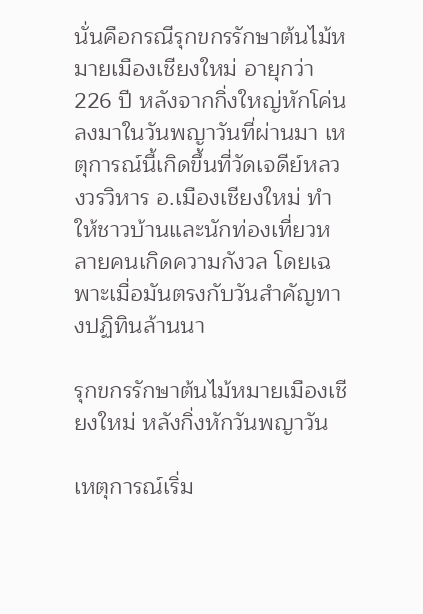นั่นคือกรณีรุกขกรรักษาต้นไม้หมายเมืองเชียงใหม่ อายุกว่า 226 ปี หลังจากกิ่งใหญ่หักโค่นลงมาในวันพญาวันที่ผ่านมา เหตุการณ์นี้เกิดขึ้นที่วัดเจดีย์หลวงวรวิหาร อ.เมืองเชียงใหม่ ทำให้ชาวบ้านและนักท่องเที่ยวหลายคนเกิดความกังวล โดยเฉพาะเมื่อมันตรงกับวันสำคัญทางปฏิทินล้านนา

รุกขกรรักษาต้นไม้หมายเมืองเชียงใหม่ หลังกิ่งหักวันพญาวัน

เหตุการณ์เริ่ม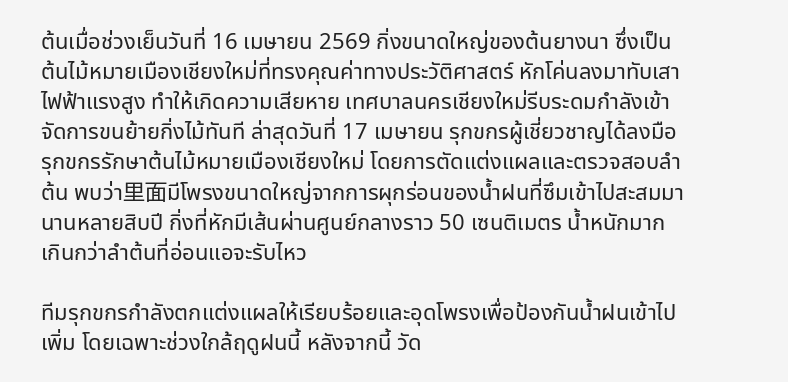ต้นเมื่อช่วงเย็นวันที่ 16 เมษายน 2569 กิ่งขนาดใหญ่ของต้นยางนา ซึ่งเป็นต้นไม้หมายเมืองเชียงใหม่ที่ทรงคุณค่าทางประวัติศาสตร์ หักโค่นลงมาทับเสาไฟฟ้าแรงสูง ทำให้เกิดความเสียหาย เทศบาลนครเชียงใหม่รีบระดมกำลังเข้าจัดการขนย้ายกิ่งไม้ทันที ล่าสุดวันที่ 17 เมษายน รุกขกรผู้เชี่ยวชาญได้ลงมือรุกขกรรักษาต้นไม้หมายเมืองเชียงใหม่ โดยการตัดแต่งแผลและตรวจสอบลำต้น พบว่า里面มีโพรงขนาดใหญ่จากการผุกร่อนของน้ำฝนที่ซึมเข้าไปสะสมมานานหลายสิบปี กิ่งที่หักมีเส้นผ่านศูนย์กลางราว 50 เซนติเมตร น้ำหนักมากเกินกว่าลำต้นที่อ่อนแอจะรับไหว

ทีมรุกขกรกำลังตกแต่งแผลให้เรียบร้อยและอุดโพรงเพื่อป้องกันน้ำฝนเข้าไปเพิ่ม โดยเฉพาะช่วงใกล้ฤดูฝนนี้ หลังจากนี้ วัด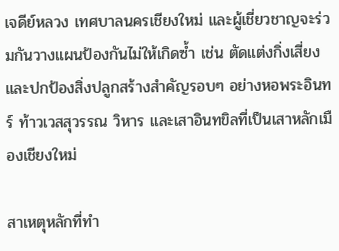เจดีย์หลวง เทศบาลนครเชียงใหม่ และผู้เชี่ยวชาญจะร่วมกันวางแผนป้องกันไม่ให้เกิดซ้ำ เช่น ตัดแต่งกิ่งเสี่ยง และปกป้องสิ่งปลูกสร้างสำคัญรอบๆ อย่างหอพระอินทร์ ท้าวเวสสุวรรณ วิหาร และเสาอินทขิลที่เป็นเสาหลักเมืองเชียงใหม่

สาเหตุหลักที่ทำ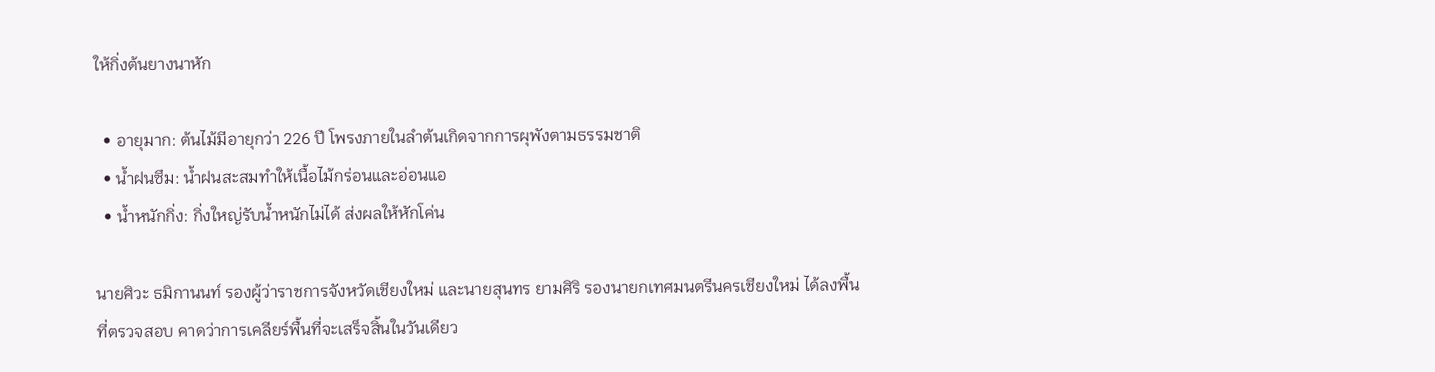ให้กิ่งต้นยางนาหัก

  • อายุมาก: ต้นไม้มีอายุกว่า 226 ปี โพรงภายในลำต้นเกิดจากการผุพังตามธรรมชาติ
  • น้ำฝนซึม: น้ำฝนสะสมทำให้เนื้อไม้กร่อนและอ่อนแอ
  • น้ำหนักกิ่ง: กิ่งใหญ่รับน้ำหนักไม่ได้ ส่งผลให้หักโค่น

นายศิวะ ธมิกานนท์ รองผู้ว่าราชการจังหวัดเชียงใหม่ และนายสุนทร ยามศิริ รองนายกเทศมนตรีนครเชียงใหม่ ได้ลงพื้นที่ตรวจสอบ คาดว่าการเคลียร์พื้นที่จะเสร็จสิ้นในวันเดียว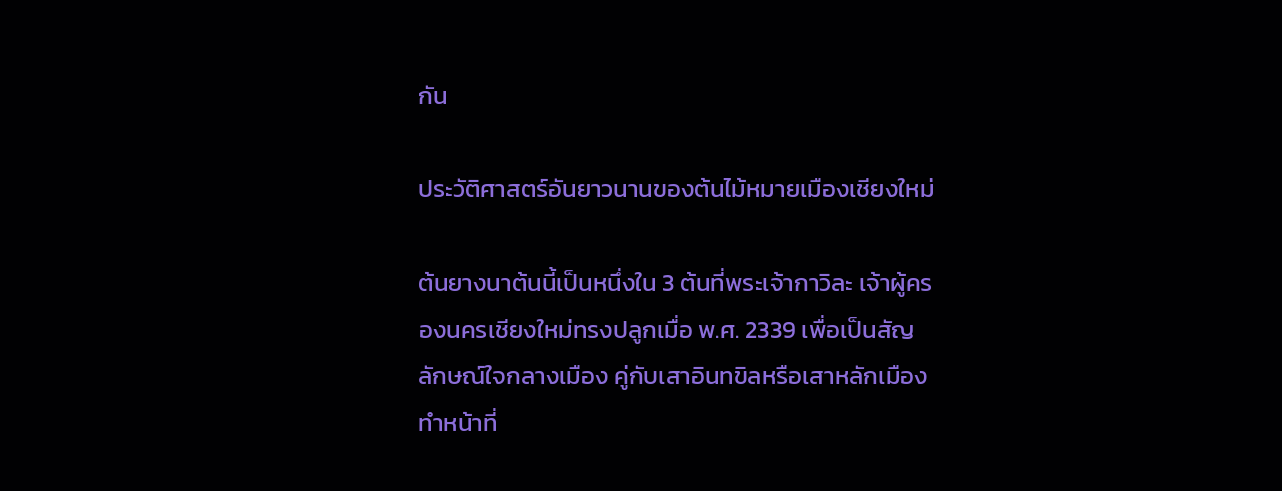กัน

ประวัติศาสตร์อันยาวนานของต้นไม้หมายเมืองเชียงใหม่

ต้นยางนาต้นนี้เป็นหนึ่งใน 3 ต้นที่พระเจ้ากาวิละ เจ้าผู้ครองนครเชียงใหม่ทรงปลูกเมื่อ พ.ศ. 2339 เพื่อเป็นสัญลักษณ์ใจกลางเมือง คู่กับเสาอินทขิลหรือเสาหลักเมือง ทำหน้าที่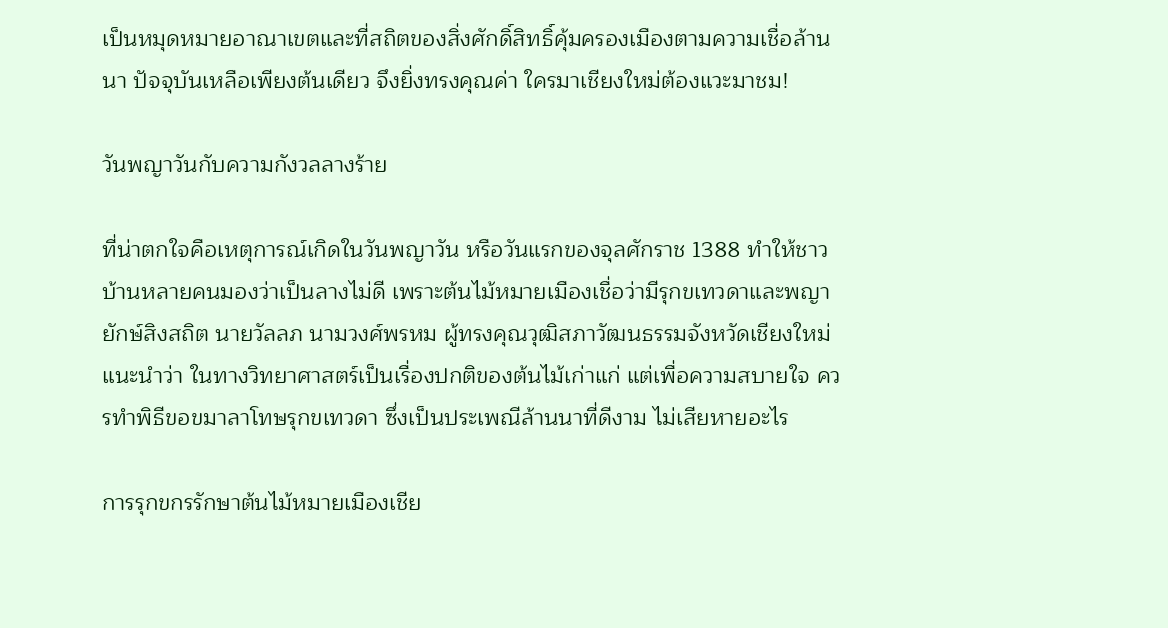เป็นหมุดหมายอาณาเขตและที่สถิตของสิ่งศักดิ์สิทธิ์คุ้มครองเมืองตามความเชื่อล้านนา ปัจจุบันเหลือเพียงต้นเดียว จึงยิ่งทรงคุณค่า ใครมาเชียงใหม่ต้องแวะมาชม!

วันพญาวันกับความกังวลลางร้าย

ที่น่าตกใจคือเหตุการณ์เกิดในวันพญาวัน หรือวันแรกของจุลศักราช 1388 ทำให้ชาวบ้านหลายคนมองว่าเป็นลางไม่ดี เพราะต้นไม้หมายเมืองเชื่อว่ามีรุกขเทวดาและพญายักษ์สิงสถิต นายวัลลภ นามวงศ์พรหม ผู้ทรงคุณวุฒิสภาวัฒนธรรมจังหวัดเชียงใหม่ แนะนำว่า ในทางวิทยาศาสตร์เป็นเรื่องปกติของต้นไม้เก่าแก่ แต่เพื่อความสบายใจ ควรทำพิธีขอขมาลาโทษรุกขเทวดา ซึ่งเป็นประเพณีล้านนาที่ดีงาม ไม่เสียหายอะไร

การรุกขกรรักษาต้นไม้หมายเมืองเชีย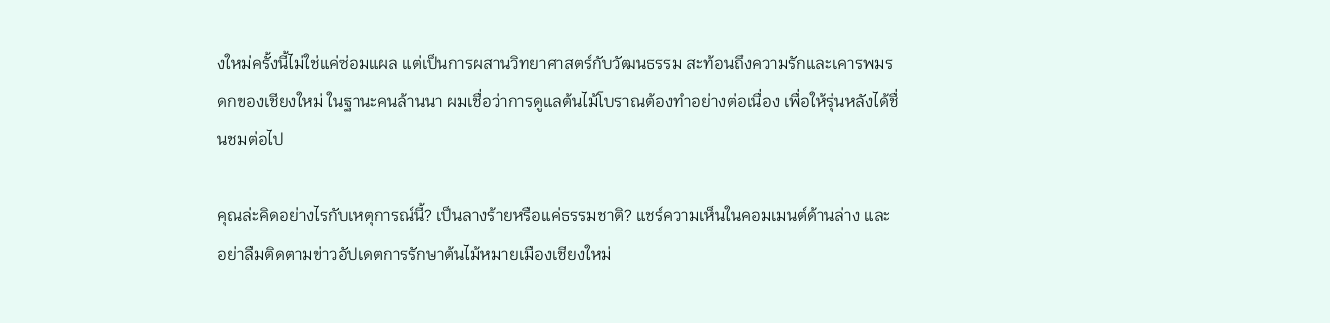งใหม่ครั้งนี้ไม่ใช่แค่ซ่อมแผล แต่เป็นการผสานวิทยาศาสตร์กับวัฒนธรรม สะท้อนถึงความรักและเคารพมรดกของเชียงใหม่ ในฐานะคนล้านนา ผมเชื่อว่าการดูแลต้นไม้โบราณต้องทำอย่างต่อเนื่อง เพื่อให้รุ่นหลังได้ชื่นชมต่อไป

คุณล่ะคิดอย่างไรกับเหตุการณ์นี้? เป็นลางร้ายหรือแค่ธรรมชาติ? แชร์ความเห็นในคอมเมนต์ด้านล่าง และอย่าลืมติดตามข่าวอัปเดตการรักษาต้นไม้หมายเมืองเชียงใหม่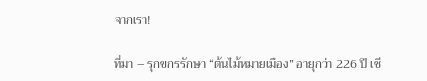จากเรา!

ที่มา – รุกขกรรักษา “ต้นไม้หมายเมือง” อายุกว่า 226 ปี เชี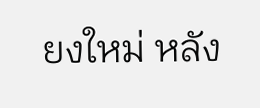ยงใหม่ หลัง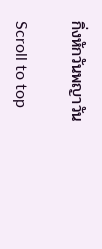กิ่งหักวันพญาวัน

Scroll to top